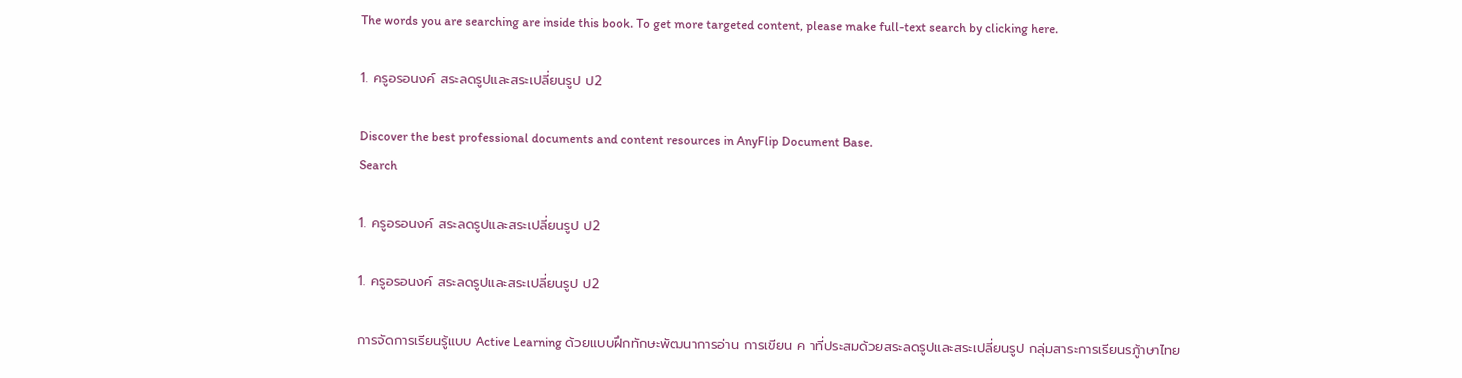The words you are searching are inside this book. To get more targeted content, please make full-text search by clicking here.

1. ครูอรอนงค์ สระลดรูปและสระเปลี่ยนรูป ป2

Discover the best professional documents and content resources in AnyFlip Document Base.
Search

1. ครูอรอนงค์ สระลดรูปและสระเปลี่ยนรูป ป2

1. ครูอรอนงค์ สระลดรูปและสระเปลี่ยนรูป ป2

การจัดการเรียนรู้แบบ Active Learning ด้วยแบบฝึกทักษะพัฒนาการอ่าน การเขียน ค าที่ประสมด้วยสระลดรูปและสระเปลี่ยนรูป กลุ่มสาระการเรียนรภู้าษาไทย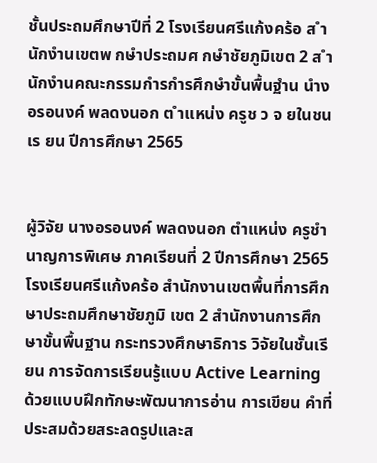ชั้นประถมศึกษาปีที่ 2 โรงเรียนศรีแก้งคร้อ ส ำนักงำนเขตพ กษำประถมศ กษำชัยภูมิเขต 2 ส ำนักงำนคณะกรรมกำรกำรศึกษำขั้นพื้นฐำน นำงอรอนงค์ พลดงนอก ต ำแหน่ง ครูช ว จ ยในชน เร ยน ปีการศึกษา 2565


ผู้วิจัย นางอรอนงค์ พลดงนอก ตำแหน่ง ครูชำนาญการพิเศษ ภาคเรียนที่ 2 ปีการศึกษา 2565 โรงเรียนศรีแก้งคร้อ สำนักงานเขตพื้นที่การศึกษาประถมศึกษาชัยภูมิ เขต 2 สำนักงานการศึกษาขั้นพื้นฐาน กระทรวงศึกษาธิการ วิจัยในชั้นเรียน การจัดการเรียนรู้แบบ Active Learning ด้วยแบบฝึกทักษะพัฒนาการอ่าน การเขียน คำที่ประสมด้วยสระลดรูปและส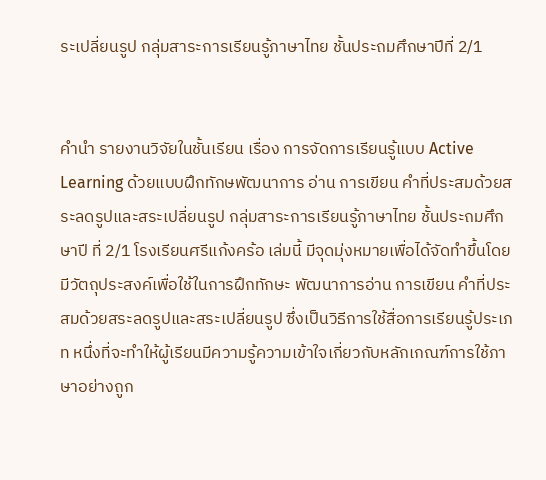ระเปลี่ยนรูป กลุ่มสาระการเรียนรู้ภาษาไทย ชั้นประถมศึกษาปีที่ 2/1


คำนำ รายงานวิจัยในชั้นเรียน เรื่อง การจัดการเรียนรู้แบบ Active Learning ด้วยแบบฝึกทักษพัฒนาการ อ่าน การเขียน คำที่ประสมด้วยสระลดรูปและสระเปลี่ยนรูป กลุ่มสาระการเรียนรู้ภาษาไทย ชั้นประถมศึกษาปี ที่ 2/1 โรงเรียนศรีแก้งคร้อ เล่มนี้ มีจุดมุ่งหมายเพื่อได้จัดทำขึ้นโดยมีวัตถุประสงค์เพื่อใช้ในการฝึกทักษะ พัฒนาการอ่าน การเขียน คำที่ประสมด้วยสระลดรูปและสระเปลี่ยนรูป ซึ่งเป็นวิธีการใช้สื่อการเรียนรู้ประเภท หนึ่งที่จะทำให้ผู้เรียนมีความรู้ความเข้าใจเกี่ยวกับหลักเกณฑ์การใช้ภาษาอย่างถูก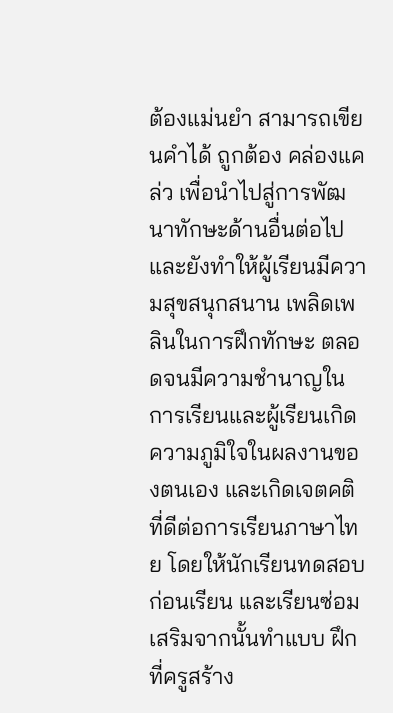ต้องแม่นยำ สามารถเขียนคำได้ ถูกต้อง คล่องแคล่ว เพื่อนำไปสู่การพัฒนาทักษะด้านอื่นต่อไปและยังทำให้ผู้เรียนมีความสุขสนุกสนาน เพลิดเพลินในการฝึกทักษะ ตลอดจนมีความชำนาญในการเรียนและผู้เรียนเกิดความภูมิใจในผลงานของตนเอง และเกิดเจตคติที่ดีต่อการเรียนภาษาไทย โดยให้นักเรียนทดสอบก่อนเรียน และเรียนซ่อมเสริมจากนั้นทำแบบ ฝึกที่ครูสร้าง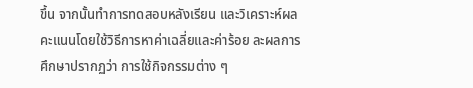ขึ้น จากนั้นทำการทดสอบหลังเรียน และวิเคราะห์ผลคะแนนโดยใช้วิธีการหาค่าเฉลี่ยและค่าร้อย ละผลการศึกษาปรากฏว่า การใช้กิจกรรมต่าง ๆ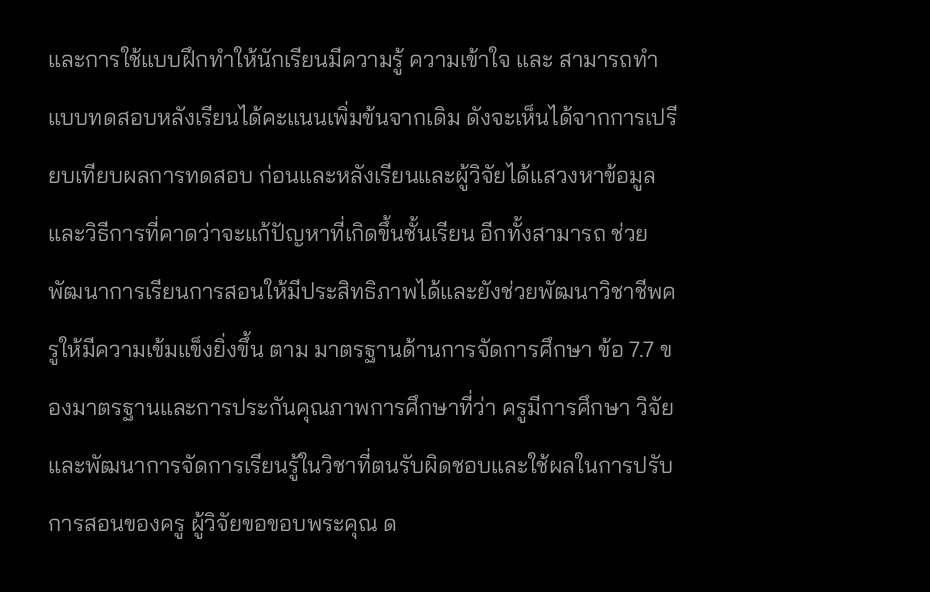และการใช้แบบฝึกทำให้นักเรียนมีความรู้ ความเข้าใจ และ สามารถทำแบบทดสอบหลังเรียนได้คะแนนเพิ่มข้นจากเดิม ดังจะเห็นได้จากการเปรียบเทียบผลการทดสอบ ก่อนและหลังเรียนและผู้วิจัยได้แสวงหาข้อมูลและวิธีการที่คาดว่าจะแก้ปัญหาที่เกิดขึ้นชั้นเรียน อีกทั้งสามารถ ช่วยพัฒนาการเรียนการสอนให้มีประสิทธิภาพได้และยังช่วยพัฒนาวิชาชีพครูให้มีความเข้มแข็งยิ่งขึ้น ตาม มาตรฐานด้านการจัดการศึกษา ข้อ 7.7 ของมาตรฐานและการประกันคุณภาพการศึกษาที่ว่า ครูมีการศึกษา วิจัยและพัฒนาการจัดการเรียนรู้ในวิชาที่ตนรับผิดชอบและใช้ผลในการปรับการสอนของครู ผู้วิจัยขอขอบพระคุณ ด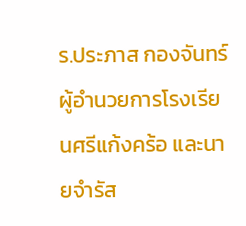ร.ประภาส กองจันทร์ ผู้อำนวยการโรงเรียนศรีแก้งคร้อ และนายจำรัส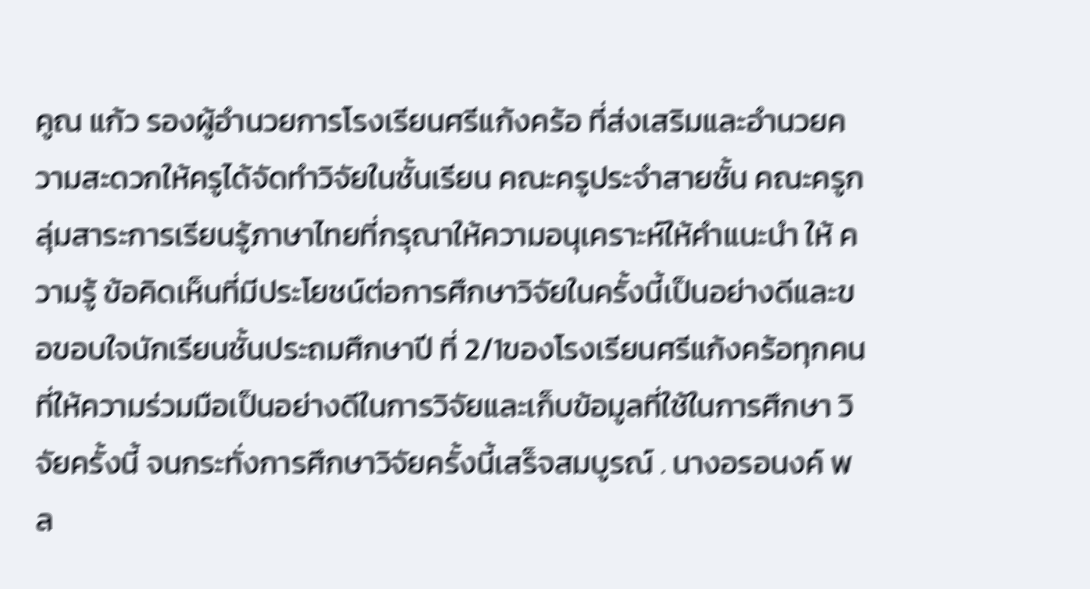คูณ แก้ว รองผู้อำนวยการโรงเรียนศรีแก้งคร้อ ที่ส่งเสริมและอำนวยความสะดวกให้ครูได้จัดทำวิจัยในชั้นเรียน คณะครูประจำสายชั้น คณะครูกลุ่มสาระการเรียนรู้ภาษาไทยที่กรุณาให้ความอนุเคราะห์ให้คำแนะนำ ให้ ความรู้ ข้อคิดเห็นที่มีประโยชน์ต่อการศึกษาวิจัยในครั้งนี้เป็นอย่างดีและขอขอบใจนักเรียนชั้นประถมศึกษาปี ที่ 2/1ของโรงเรียนศรีแก้งคร้อทุกคน ที่ให้ความร่วมมือเป็นอย่างดีในการวิจัยและเก็บข้อมูลที่ใช้ในการศึกษา วิจัยครั้งนี้ จนกระทั่งการศึกษาวิจัยครั้งนี้เสร็จสมบูรณ์ . นางอรอนงค์ พล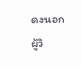ดงนอก ผู้วิ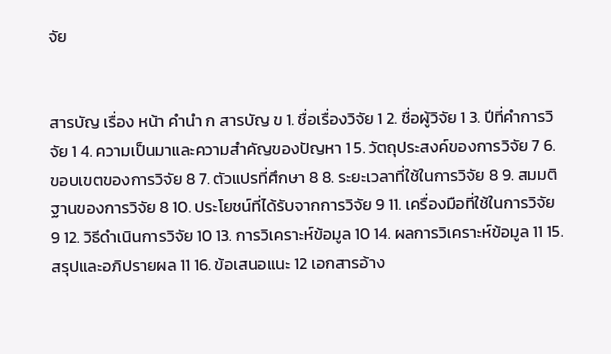จัย


สารบัญ เรื่อง หน้า คำนำ ก สารบัญ ข 1. ชื่อเรื่องวิจัย 1 2. ชื่อผู้วิจัย 1 3. ปีที่คำการวิจัย 1 4. ความเป็นมาและความสำคัญของปัญหา 1 5. วัตถุประสงค์ของการวิจัย 7 6. ขอบเขตของการวิจัย 8 7. ตัวแปรที่ศึกษา 8 8. ระยะเวลาที่ใช้ในการวิจัย 8 9. สมมติฐานของการวิจัย 8 10. ประโยชน์ที่ได้รับจากการวิจัย 9 11. เครื่องมือที่ใช้ในการวิจัย 9 12. วิธีดำเนินการวิจัย 10 13. การวิเคราะห์ข้อมูล 10 14. ผลการวิเคราะห์ข้อมูล 11 15. สรุปและอภิปรายผล 11 16. ข้อเสนอแนะ 12 เอกสารอ้าง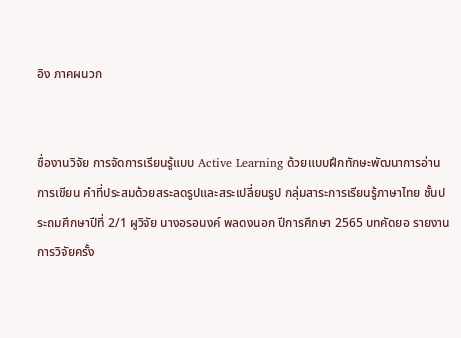อิง ภาคผนวก


ชื่องานวิจัย การจัดการเรียนรู้แบบ Active Learning ด้วยแบบฝึกทักษะพัฒนาการอ่าน การเขียน คำที่ประสมด้วยสระลดรูปและสระเปลี่ยนรูป กลุ่มสาระการเรียนรู้ภาษาไทย ชั้นประถมศึกษาปีที่ 2/1 ผูวิจัย นางอรอนงค์ พลดงนอก ปีการศึกษา 2565 บทคัดยอ รายงานการวิจัยครั้ง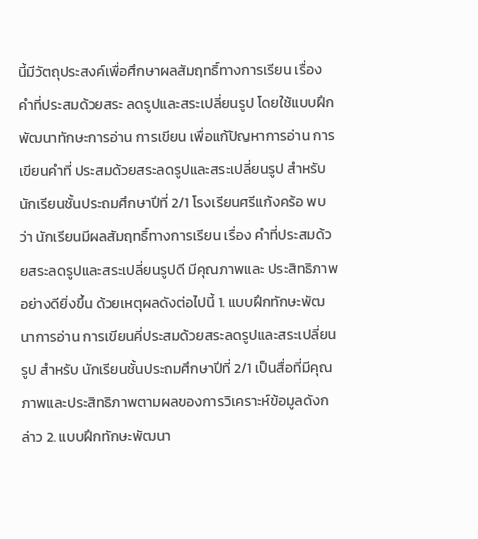นี้มีวัตถุประสงค์เพื่อศึกษาผลสัมฤทธิ์ทางการเรียน เรื่อง คำที่ประสมด้วยสระ ลดรูปและสระเปลี่ยนรูป โดยใช้แบบฝึกพัฒนาทักษะการอ่าน การเขียน เพื่อแก้ปัญหาการอ่าน การเขียนคำที่ ประสมด้วยสระลดรูปและสระเปลี่ยนรูป สำหรับนักเรียนชั้นประถมศึกษาปีที่ 2/1 โรงเรียนศรีแก้งคร้อ พบว่า นักเรียนมีผลสัมฤทธิ์ทางการเรียน เรื่อง คำที่ประสมด้วยสระลดรูปและสระเปลี่ยนรูปดี มีคุณภาพและ ประสิทธิภาพอย่างดียิ่งขึ้น ด้วยเหตุผลดังต่อไปนี้ 1. แบบฝึกทักษะพัฒนาการอ่าน การเขียนคี่ประสมด้วยสระลดรูปและสระเปลี่ยนรูป สำหรับ นักเรียนชั้นประถมศึกษาปีที่ 2/1 เป็นสื่อที่มีคุณภาพและประสิทธิภาพตามผลของการวิเคราะห์ข้อมูลดังกล่าว 2. แบบฝึกทักษะพัฒนา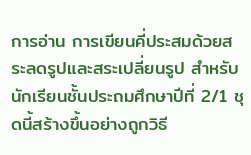การอ่าน การเขียนคี่ประสมด้วยสระลดรูปและสระเปลี่ยนรูป สำหรับ นักเรียนชั้นประถมศึกษาปีที่ 2/1 ชุดนี้สร้างขึ้นอย่างถูกวิธี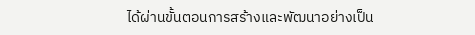ได้ผ่านขั้นตอนการสร้างและพัฒนาอย่างเป็น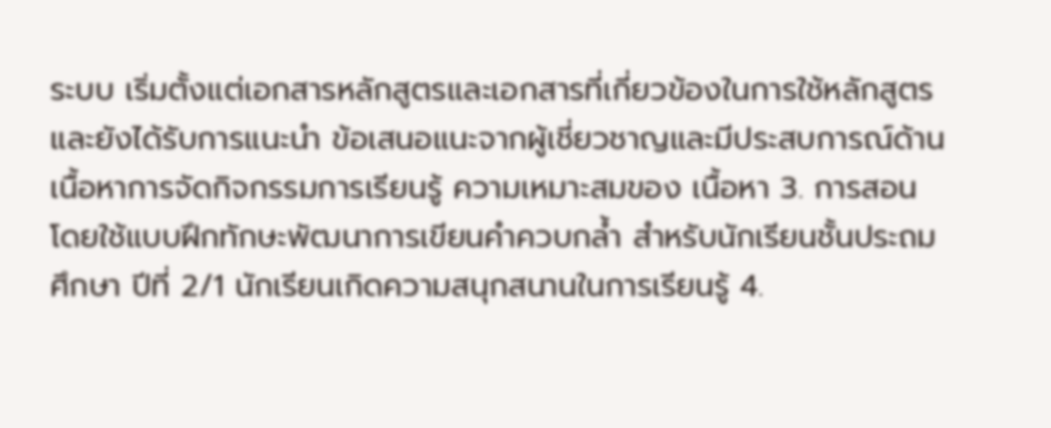ระบบ เริ่มตั้งแต่เอกสารหลักสูตรและเอกสารที่เกี่ยวข้องในการใช้หลักสูตร และยังได้รับการแนะนำ ข้อเสนอแนะจากผู้เชี่ยวชาญและมีประสบการณ์ด้านเนื้อหาการจัดกิจกรรมการเรียนรู้ ความเหมาะสมของ เนื้อหา 3. การสอนโดยใช้แบบฝึกทักษะพัฒนาการเขียนคำควบกล้ำ สำหรับนักเรียนชั้นประถมศึกษา ปีที่ 2/1 นักเรียนเกิดความสนุกสนานในการเรียนรู้ 4.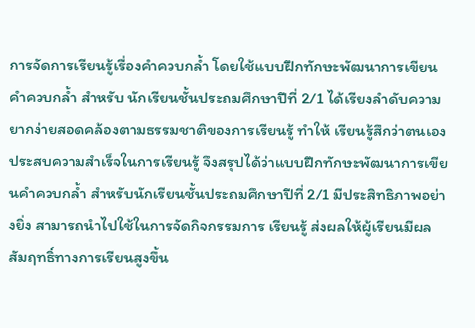การจัดการเรียนรู้เรื่องคำควบกล้ำ โดยใช้แบบฝึกทักษะพัฒนาการเขียนคำควบกล้ำ สำหรับ นักเรียนชั้นประถมศึกษาปีที่ 2/1 ได้เรียงลำดับความยากง่ายสอดคล้องตามธรรมชาติของการเรียนรู้ ทำให้ เรียนรู้สึกว่าตนเองประสบความสำเร็จในการเรียนรู้ จึงสรุปได้ว่าแบบฝึกทักษะพัฒนาการเขียนคำควบกล้ำ สำหรับนักเรียนชั้นประถมศึกษาปีที่ 2/1 มีประสิทธิภาพอย่างยิ่ง สามารถนำไปใช้ในการจัดกิจกรรมการ เรียนรู้ ส่งผลให้ผู้เรียนมีผลสัมฤทธิ์ทางการเรียนสูงขึ้น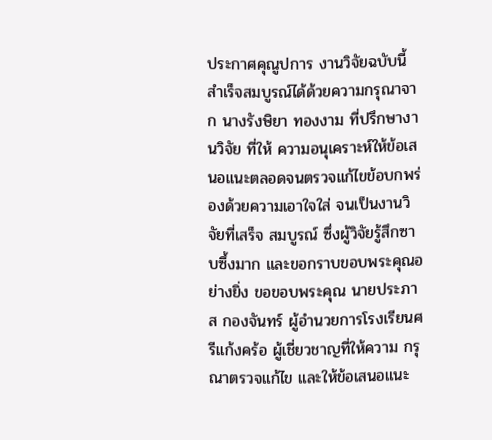ประกาศคุณูปการ งานวิจัยฉบับนี้ สำเร็จสมบูรณ์ได้ด้วยความกรุณาจาก นางรังษิยา ทองงาม ที่ปรึกษางานวิจัย ที่ให้ ความอนุเคราะห์ให้ข้อเสนอแนะตลอดจนตรวจแก้ไขข้อบกพร่องด้วยความเอาใจใส่ จนเป็นงานวิจัยที่เสร็จ สมบูรณ์ ซึ่งผู้วิจัยรู้สึกซาบซึ้งมาก และขอกราบขอบพระคุณอย่างยิ่ง ขอขอบพระคุณ นายประภาส กองจันทร์ ผู้อำนวยการโรงเรียนศรีแก้งคร้อ ผู้เชี่ยวชาญที่ให้ความ กรุณาตรวจแก้ไข และให้ข้อเสนอแนะ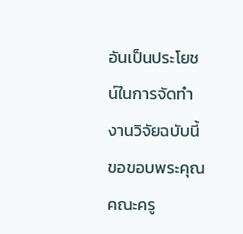อันเป็นประโยชน์ในการจัดทำงานวิจัยฉบับนี้ ขอขอบพระคุณคณะครู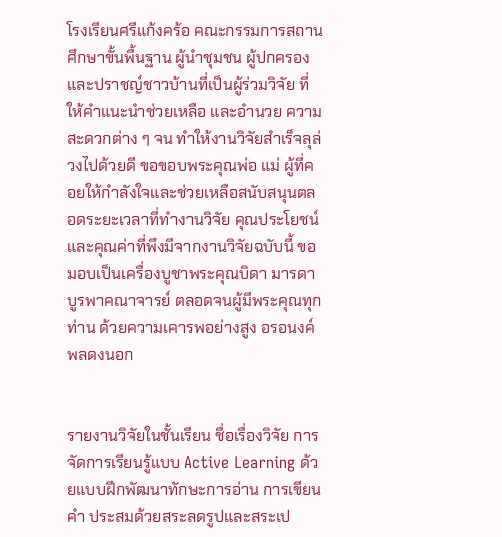โรงเรียนศรีแก้งคร้อ คณะกรรมการสถานศึกษาขั้นพื้นฐาน ผู้นำชุมชน ผู้ปกครองและปราชญ์ชาวบ้านที่เป็นผู้ร่วมวิจัย ที่ให้คำแนะนำช่วยเหลือ และอำนวย ความสะดวกต่าง ๆ จน ทำให้งานวิจัยสำเร็จลุล่วงไปด้วยดี ขอขอบพระคุณพ่อ แม่ ผู้ที่คอยให้กำลังใจและช่วยเหลือสนับสนุนตลอดระยะเวลาที่ทำงานวิจัย คุณประโยชน์และคุณค่าที่พึงมีจากงานวิจัยฉบับนี้ ขอมอบเป็นเครื่องบูชาพระคุณบิดา มารดา บูรพาคณาจารย์ ตลอดจนผู้มีพระคุณทุกท่าน ด้วยความเคารพอย่างสูง อรอนงค์ พลดงนอก


รายงานวิจัยในชั้นเรียน ชื่อเรื่องวิจัย การจัดการเรียนรู้แบบ Active Learning ด้วยแบบฝึกพัฒนาทักษะการอ่าน การเขียนคำ ประสมด้วยสระลดรูปและสระเป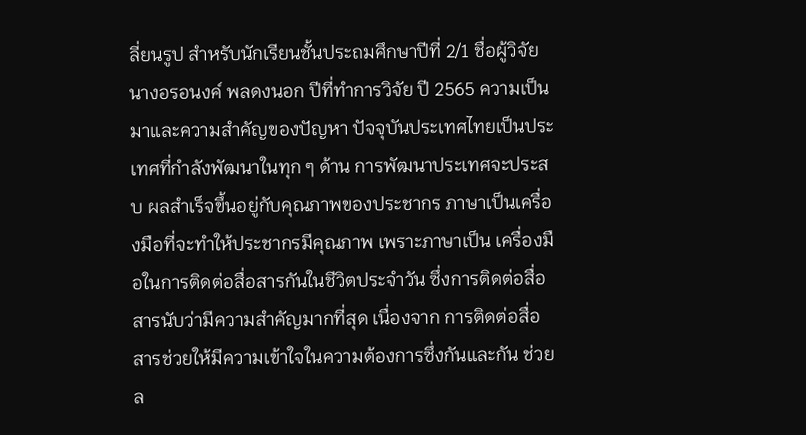ลี่ยนรูป สำหรับนักเรียนชั้นประถมศึกษาปีที่ 2/1 ชื่อผู้วิจัย นางอรอนงค์ พลดงนอก ปีที่ทำการวิจัย ปี 2565 ความเป็นมาและความสำคัญของปัญหา ปัจจุบันประเทศไทยเป็นประเทศที่กำลังพัฒนาในทุก ๆ ด้าน การพัฒนาประเทศจะประสบ ผลสำเร็จขึ้นอยู่กับคุณภาพของประชากร ภาษาเป็นเครื่องมือที่จะทำให้ประชากรมีคุณภาพ เพราะภาษาเป็น เครื่องมือในการติดต่อสื่อสารกันในชีวิตประจำวัน ซึ่งการติดต่อสื่อสารนับว่ามีความสำคัญมากที่สุด เนื่องจาก การติดต่อสื่อสารช่วยให้มีความเข้าใจในความต้องการซึ่งกันและกัน ช่วยล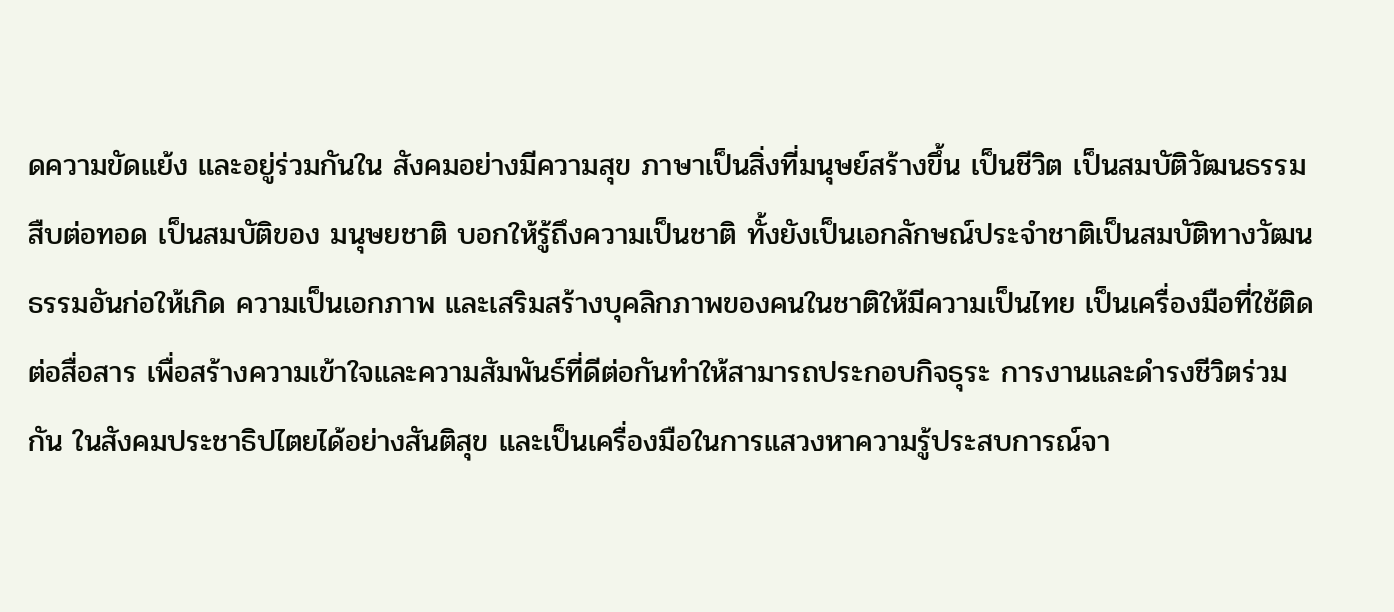ดความขัดแย้ง และอยู่ร่วมกันใน สังคมอย่างมีความสุข ภาษาเป็นสิ่งที่มนุษย์สร้างขึ้น เป็นชีวิต เป็นสมบัติวัฒนธรรมสืบต่อทอด เป็นสมบัติของ มนุษยชาติ บอกให้รู้ถึงความเป็นชาติ ทั้งยังเป็นเอกลักษณ์ประจำชาติเป็นสมบัติทางวัฒนธรรมอันก่อให้เกิด ความเป็นเอกภาพ และเสริมสร้างบุคลิกภาพของคนในชาติให้มีความเป็นไทย เป็นเครื่องมือที่ใช้ติดต่อสื่อสาร เพื่อสร้างความเข้าใจและความสัมพันธ์ที่ดีต่อกันทำให้สามารถประกอบกิจธุระ การงานและดำรงชีวิตร่วมกัน ในสังคมประชาธิปไตยได้อย่างสันติสุข และเป็นเครื่องมือในการแสวงหาความรู้ประสบการณ์จา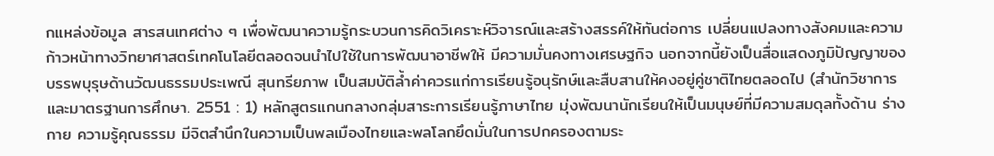กแหล่งข้อมูล สารสนเทศต่าง ๆ เพื่อพัฒนาความรู้กระบวนการคิดวิเคราะห์วิจารณ์และสร้างสรรค์ให้ทันต่อการ เปลี่ยนแปลงทางสังคมและความก้าวหน้าทางวิทยาศาสตร์เทคโนโลยีตลอดจนนำไปใช้ในการพัฒนาอาชีพให้ มีความมั่นคงทางเศรษฐกิจ นอกจากนี้ยังเป็นสื่อแสดงภูมิปัญญาของบรรพบุรุษด้านวัฒนธรรมประเพณี สุนทรียภาพ เป็นสมบัติล้ำค่าควรแก่การเรียนรู้อนุรักษ์และสืบสานให้คงอยู่คู่ชาติไทยตลอดไป (สำนักวิชาการ และมาตรฐานการศึกษา. 2551 : 1) หลักสูตรแกนกลางกลุ่มสาระการเรียนรู้ภาษาไทย มุ่งพัฒนานักเรียนให้เป็นมนุษย์ที่มีความสมดุลทั้งด้าน ร่างกาย ความรู้คุณธรรม มีจิตสำนึกในความเป็นพลเมืองไทยและพลโลกยึดมั่นในการปกครองตามระ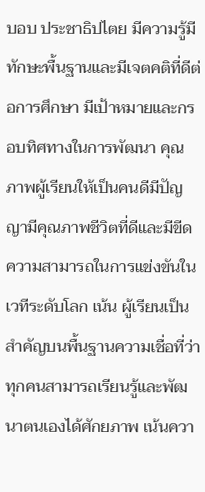บอบ ประชาธิปไตย มีความรู้มีทักษะพื้นฐานและมีเจตคติที่ดีต่อการศึกษา มีเป้าหมายและกรอบทิศทางในการพัฒนา คุณภาพผู้เรียนให้เป็นคนดีมีปัญญามีคุณภาพชีวิตที่ดีและมีขีดความสามารถในการแข่งขันในเวทีระดับโลก เน้น ผู้เรียนเป็นสำคัญบนพื้นฐานความเชื่อที่ว่า ทุกคนสามารถเรียนรู้และพัฒนาตนเองได้ศักยภาพ เน้นควา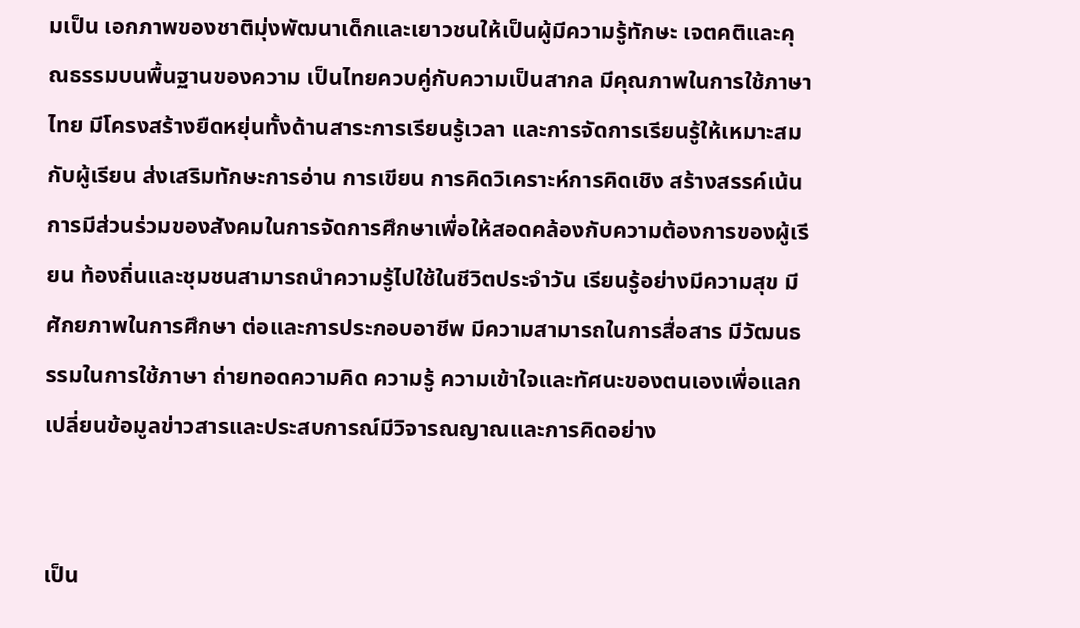มเป็น เอกภาพของชาติมุ่งพัฒนาเด็กและเยาวชนให้เป็นผู้มีความรู้ทักษะ เจตคติและคุณธรรมบนพื้นฐานของความ เป็นไทยควบคู่กับความเป็นสากล มีคุณภาพในการใช้ภาษาไทย มีโครงสร้างยืดหยุ่นทั้งด้านสาระการเรียนรู้เวลา และการจัดการเรียนรู้ให้เหมาะสมกับผู้เรียน ส่งเสริมทักษะการอ่าน การเขียน การคิดวิเคราะห์การคิดเชิง สร้างสรรค์เน้นการมีส่วนร่วมของสังคมในการจัดการศึกษาเพื่อให้สอดคล้องกับความต้องการของผู้เรียน ท้องถิ่นและชุมชนสามารถนำความรู้ไปใช้ในชีวิตประจำวัน เรียนรู้อย่างมีความสุข มีศักยภาพในการศึกษา ต่อและการประกอบอาชีพ มีความสามารถในการสื่อสาร มีวัฒนธรรมในการใช้ภาษา ถ่ายทอดความคิด ความรู้ ความเข้าใจและทัศนะของตนเองเพื่อแลกเปลี่ยนข้อมูลข่าวสารและประสบการณ์มีวิจารณญาณและการคิดอย่าง


เป็น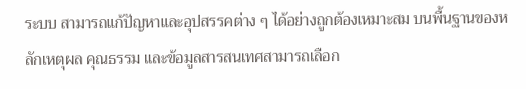ระบบ สามารถแก้ปัญหาและอุปสรรคต่าง ๆ ได้อย่างถูกต้องเหมาะสม บนพื้นฐานของหลักเหตุผล คุณธรรม และข้อมูลสารสนเทศสามารถเลือก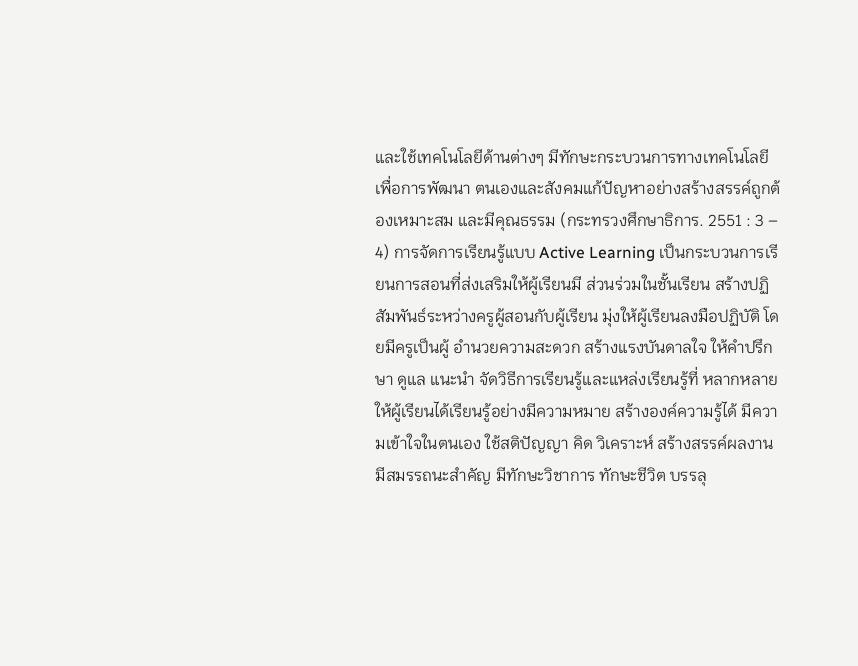และใช้เทคโนโลยีด้านต่างๆ มีทักษะกระบวนการทางเทคโนโลยีเพื่อการพัฒนา ตนเองและสังคมแก้ปัญหาอย่างสร้างสรรค์ถูกต้องเหมาะสม และมีคุณธรรม (กระทรวงศึกษาธิการ. 2551 : 3 – 4) การจัดการเรียนรู้แบบ Active Learning เป็นกระบวนการเรียนการสอนที่ส่งเสริมให้ผู้เรียนมี ส่วนร่วมในชั้นเรียน สร้างปฏิสัมพันธ์ระหว่างครูผู้สอนกับผู้เรียน มุ่งให้ผู้เรียนลงมือปฏิบัติ โดยมีครูเป็นผู้ อำนวยความสะดวก สร้างแรงบันดาลใจ ให้คำปรึกษา ดูแล แนะนำ จัดวิธีการเรียนรู้และแหล่งเรียนรู้ที่ หลากหลาย ให้ผู้เรียนได้เรียนรู้อย่างมีความหมาย สร้างองค์ความรู้ได้ มีความเข้าใจในตนเอง ใช้สติปัญญา คิด วิเคราะห์ สร้างสรรค์ผลงาน มีสมรรถนะสำคัญ มีทักษะวิชาการ ทักษะชีวิต บรรลุ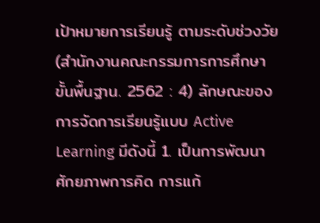เป้าหมายการเรียนรู้ ตามระดับช่วงวัย (สำนักงานคณะกรรมการการศึกษาขั้นพื้นฐาน. 2562 : 4) ลักษณะของการจัดการเรียนรู้แบบ Active Learning มีดังนี้ 1. เป็นการพัฒนาศักยภาพการคิด การแก้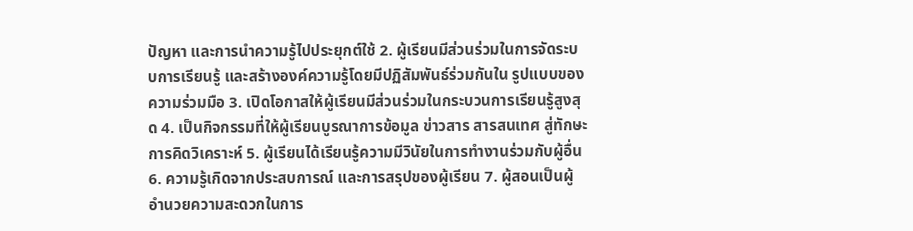ปัญหา และการนำความรู้ไปประยุกต์ใช้ 2. ผู้เรียนมีส่วนร่วมในการจัดระบบการเรียนรู้ และสร้างองค์ความรู้โดยมีปฏิสัมพันธ์ร่วมกันใน รูปแบบของความร่วมมือ 3. เปิดโอกาสให้ผู้เรียนมีส่วนร่วมในกระบวนการเรียนรู้สูงสุด 4. เป็นกิจกรรมที่ให้ผู้เรียนบูรณาการข้อมูล ข่าวสาร สารสนเทศ สู่ทักษะการคิดวิเคราะห์ 5. ผู้เรียนได้เรียนรู้ความมีวินัยในการทำงานร่วมกับผู้อื่น 6. ความรู้เกิดจากประสบการณ์ และการสรุปของผู้เรียน 7. ผู้สอนเป็นผู้อำนวยความสะดวกในการ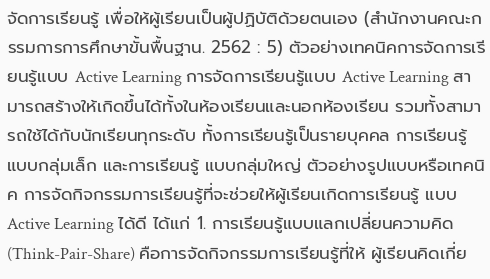จัดการเรียนรู้ เพื่อให้ผู้เรียนเป็นผู้ปฏิบัติด้วยตนเอง (สำนักงานคณะกรรมการการศึกษาขั้นพื้นฐาน. 2562 : 5) ตัวอย่างเทคนิคการจัดการเรียนรู้แบบ Active Learning การจัดการเรียนรู้แบบ Active Learning สามารถสร้างให้เกิดขึ้นได้ทั้งในห้องเรียนและนอกห้องเรียน รวมทั้งสามารถใช้ได้กับนักเรียนทุกระดับ ทั้งการเรียนรู้เป็นรายบุคคล การเรียนรู้แบบกลุ่มเล็ก และการเรียนรู้ แบบกลุ่มใหญ่ ตัวอย่างรูปแบบหรือเทคนิค การจัดกิจกรรมการเรียนรู้ที่จะช่วยให้ผู้เรียนเกิดการเรียนรู้ แบบ Active Learning ได้ดี ได้แก่ 1. การเรียนรู้แบบแลกเปลี่ยนความคิด (Think-Pair-Share) คือการจัดกิจกรรมการเรียนรู้ที่ให้ ผู้เรียนคิดเกี่ย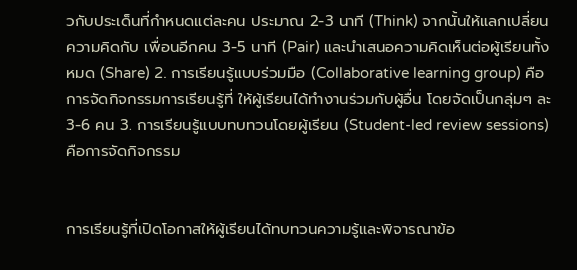วกับประเด็นที่กำหนดแต่ละคน ประมาณ 2-3 นาที (Think) จากนั้นให้แลกเปลี่ยนความคิดกับ เพื่อนอีกคน 3-5 นาที (Pair) และนำเสนอความคิดเห็นต่อผู้เรียนทั้งหมด (Share) 2. การเรียนรู้แบบร่วมมือ (Collaborative learning group) คือการจัดกิจกรรมการเรียนรู้ที่ ให้ผู้เรียนได้ทำงานร่วมกับผู้อื่น โดยจัดเป็นกลุ่มๆ ละ 3-6 คน 3. การเรียนรู้แบบทบทวนโดยผู้เรียน (Student-led review sessions) คือการจัดกิจกรรม


การเรียนรู้ที่เปิดโอกาสให้ผู้เรียนได้ทบทวนความรู้และพิจารณาข้อ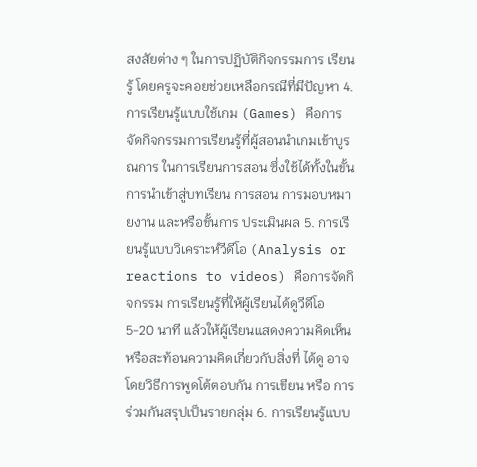สงสัยต่าง ๆ ในการปฏิบัติกิจกรรมการ เรียนรู้ โดยครูจะคอยช่วยเหลือกรณีที่มีปัญหา 4. การเรียนรู้แบบใช้เกม (Games) คือการจัดกิจกรรมการเรียนรู้ที่ผู้สอนนำเกมเข้าบูรณการ ในการเรียนการสอน ซึ่งใช้ได้ทั้งในขั้นการนำเข้าสู่บทเรียน การสอน การมอบหมายงาน และหรือขั้นการ ประเมินผล 5. การเรียนรู้แบบวิเคราะห์วีดีโอ (Analysis or reactions to videos) คือการจัดกิจกรรม การเรียนรู้ที่ให้ผู้เรียนได้ดูวีดีโอ 5-20 นาที แล้วให้ผู้เรียนแสดงความคิดเห็น หรือสะท้อนความคิดเกี่ยวกับสิ่งที่ ได้ดู อาจโดยวิธีการพูดโต้ตอบกัน การเขียน หรือ การร่วมกันสรุปเป็นรายกลุ่ม 6. การเรียนรู้แบบ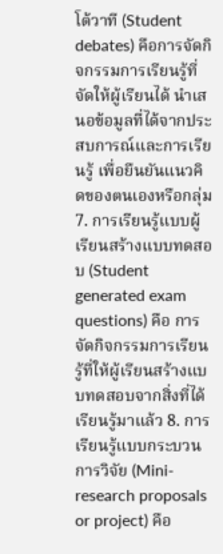โต้วาที (Student debates) คือการจัดกิจกรรมการเรียนรู้ที่จัดให้ผู้เรียนได้ นำเสนอข้อมูลที่ได้จากประสบการณ์และการเรียนรู้ เพื่อยืนยันแนวคิดของตนเองหรือกลุ่ม 7. การเรียนรู้แบบผู้เรียนสร้างแบบทดสอบ (Student generated exam questions) คือ การจัดกิจกรรมการเรียนรู้ที่ให้ผู้เรียนสร้างแบบทดสอบจากสิ่งที่ได้เรียนรู้มาแล้ว 8. การเรียนรู้แบบกระบวนการวิจัย (Mini-research proposals or project) คือ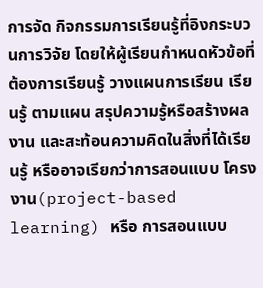การจัด กิจกรรมการเรียนรู้ที่อิงกระบวนการวิจัย โดยให้ผู้เรียนกำหนดหัวข้อที่ต้องการเรียนรู้ วางแผนการเรียน เรียนรู้ ตามแผน สรุปความรู้หรือสร้างผลงาน และสะท้อนความคิดในสิ่งที่ได้เรียนรู้ หรืออาจเรียกว่าการสอนแบบ โครงงาน(project-based learning) หรือ การสอนแบบ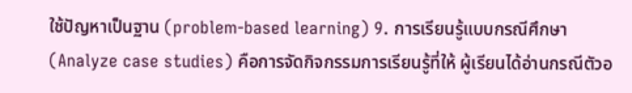ใช้ปัญหาเป็นฐาน (problem-based learning) 9. การเรียนรู้แบบกรณีศึกษา (Analyze case studies) คือการจัดกิจกรรมการเรียนรู้ที่ให้ ผู้เรียนได้อ่านกรณีตัวอ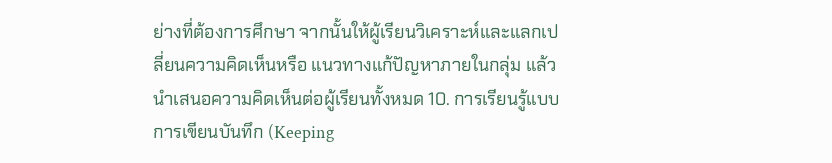ย่างที่ต้องการศึกษา จากนั้นให้ผู้เรียนวิเคราะห์และแลกเปลี่ยนความคิดเห็นหรือ แนวทางแก้ปัญหาภายในกลุ่ม แล้วนำเสนอความคิดเห็นต่อผู้เรียนทั้งหมด 10. การเรียนรู้แบบการเขียนบันทึก (Keeping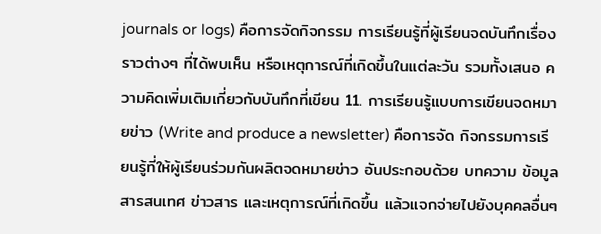journals or logs) คือการจัดกิจกรรม การเรียนรู้ที่ผู้เรียนจดบันทึกเรื่องราวต่างๆ ที่ได้พบเห็น หรือเหตุการณ์ที่เกิดขึ้นในแต่ละวัน รวมทั้งเสนอ ความคิดเพิ่มเติมเกี่ยวกับบันทึกที่เขียน 11. การเรียนรู้แบบการเขียนจดหมายข่าว (Write and produce a newsletter) คือการจัด กิจกรรมการเรียนรู้ที่ให้ผู้เรียนร่วมกันผลิตจดหมายข่าว อันประกอบด้วย บทความ ข้อมูลสารสนเทศ ข่าวสาร และเหตุการณ์ที่เกิดขึ้น แล้วแจกจ่ายไปยังบุคคลอื่นๆ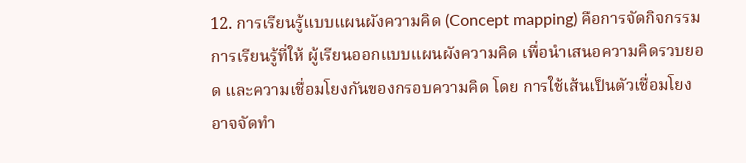12. การเรียนรู้แบบแผนผังความคิด (Concept mapping) คือการจัดกิจกรรมการเรียนรู้ที่ให้ ผู้เรียนออกแบบแผนผังความคิด เพื่อนำเสนอความคิดรวบยอด และความเชื่อมโยงกันของกรอบความคิด โดย การใช้เส้นเป็นตัวเชื่อมโยง อาจจัดทำ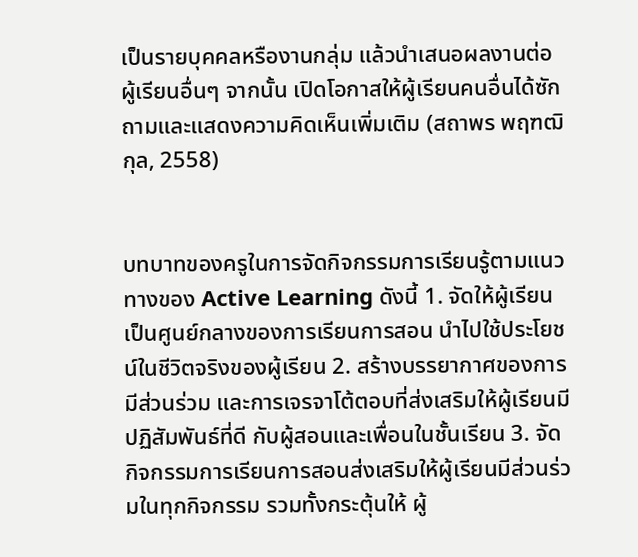เป็นรายบุคคลหรืองานกลุ่ม แล้วนำเสนอผลงานต่อผู้เรียนอื่นๆ จากนั้น เปิดโอกาสให้ผู้เรียนคนอื่นได้ซักถามและแสดงความคิดเห็นเพิ่มเติม (สถาพร พฤฑฒิกุล, 2558)


บทบาทของครูในการจัดกิจกรรมการเรียนรู้ตามแนวทางของ Active Learning ดังนี้ 1. จัดให้ผู้เรียนเป็นศูนย์กลางของการเรียนการสอน นำไปใช้ประโยชน์ในชีวิตจริงของผู้เรียน 2. สร้างบรรยากาศของการมีส่วนร่วม และการเจรจาโต้ตอบที่ส่งเสริมให้ผู้เรียนมีปฏิสัมพันธ์ที่ดี กับผู้สอนและเพื่อนในชั้นเรียน 3. จัดกิจกรรมการเรียนการสอนส่งเสริมให้ผู้เรียนมีส่วนร่วมในทุกกิจกรรม รวมทั้งกระตุ้นให้ ผู้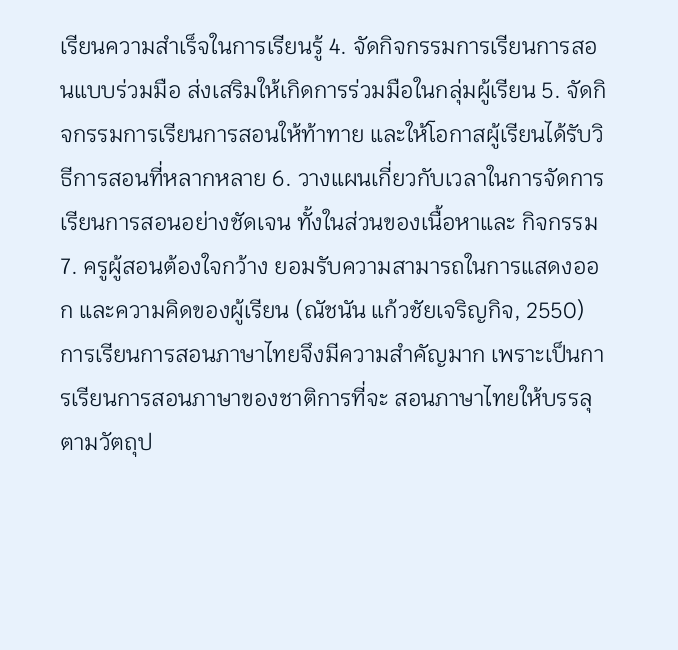เรียนความสำเร็จในการเรียนรู้ 4. จัดกิจกรรมการเรียนการสอนแบบร่วมมือ ส่งเสริมให้เกิดการร่วมมือในกลุ่มผู้เรียน 5. จัดกิจกรรมการเรียนการสอนให้ท้าทาย และให้โอกาสผู้เรียนได้รับวิธีการสอนที่หลากหลาย 6. วางแผนเกี่ยวกับเวลาในการจัดการเรียนการสอนอย่างชัดเจน ทั้งในส่วนของเนื้อหาและ กิจกรรม 7. ครูผู้สอนต้องใจกว้าง ยอมรับความสามารถในการแสดงออก และความคิดของผู้เรียน (ณัชนัน แก้วชัยเจริญกิจ, 2550) การเรียนการสอนภาษาไทยจึงมีความสำคัญมาก เพราะเป็นการเรียนการสอนภาษาของชาติการที่จะ สอนภาษาไทยให้บรรลุตามวัตถุป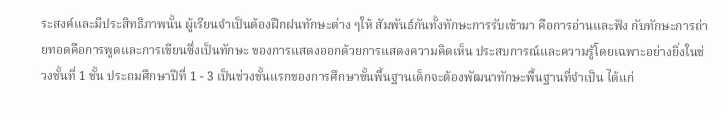ระสงค์และมีประสิทธิภาพนั้น ผู้เรียนจำเป็นต้องฝึกฝนทักษะต่าง ๆให้ สัมพันธ์กันทั้งทักษะการรับเข้ามา คือการอ่านและฟัง กับทักษะการถ่ายทอดคือการพูดและการเขียนซึ่งเป็นทักษะ ของการแสดงออกด้วยการแสดงความคิดเห็น ประสบการณ์และความรู้โดยเฉพาะอย่างยิ่งในช่วงชั้นที่ 1 ชั้น ประถมศึกษาปีที่ 1 - 3 เป็นช่วงชั้นแรกของการศึกษาขั้นพื้นฐานเด็กจะต้องพัฒนาทักษะพื้นฐานที่จำเป็น ได้แก่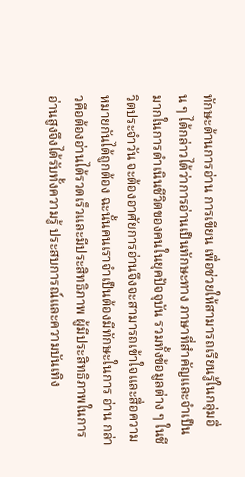ทักษะด้านการอ่าน การเขียน เพื่อช่วยให้สามารถเรียนรู้ในกลุ่มอื่น ๆ ได้กล่าวได้ว่าการอ่านเป็นทักษะทาง ภาษาที่สำคัญและจำเป็นมากในการดำเนินชีวิตของคนในยุคปัจจุบัน รวมทั้งข้อมูลต่าง ๆ ในชีวิตประจำวัน จะต้องอาศัยการอ่านจึงจะสามารถเข้าใจและสื่อความหมายกันได้ถูกต้อง ฉะนั้นคนเราจำเป็นต้องมีทักษะในการ อ่าน กล่าวคือต้องอ่านได้รวดเร็วและมีประสิทธิภาพ ผู้มีประสิทธิภาพในการอ่านสูงจึงได้รับทั้งความรู้ ประสบการณ์และความบันเทิง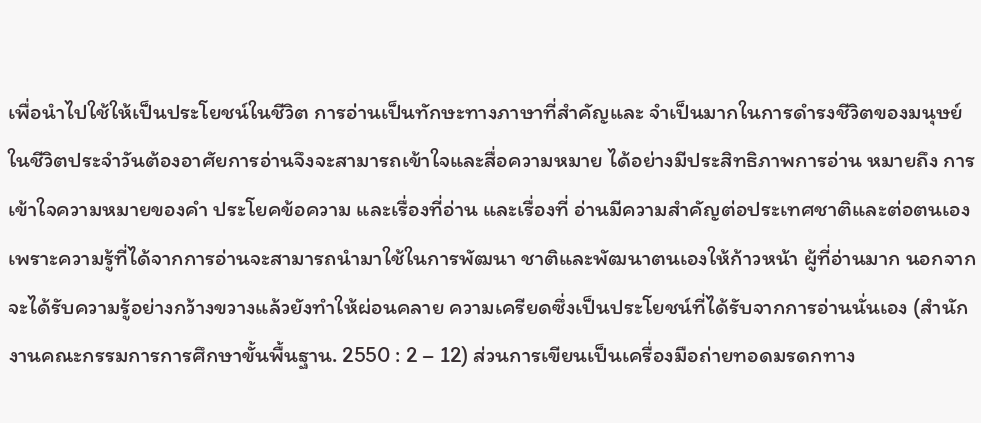เพื่อนำไปใช้ให้เป็นประโยชน์ในชีวิต การอ่านเป็นทักษะทางภาษาที่สำคัญและ จำเป็นมากในการดำรงชีวิตของมนุษย์ในชีวิตประจำวันต้องอาศัยการอ่านจึงจะสามารถเข้าใจและสื่อความหมาย ได้อย่างมีประสิทธิภาพการอ่าน หมายถึง การเข้าใจความหมายของคำ ประโยคข้อความ และเรื่องที่อ่าน และเรื่องที่ อ่านมีความสำคัญต่อประเทศชาติและต่อตนเอง เพราะความรู้ที่ได้จากการอ่านจะสามารถนำมาใช้ในการพัฒนา ชาติและพัฒนาตนเองให้ก้าวหน้า ผู้ที่อ่านมาก นอกจากจะได้รับความรู้อย่างกว้างขวางแล้วยังทำให้ผ่อนคลาย ความเครียดซึ่งเป็นประโยชน์ที่ได้รับจากการอ่านนั่นเอง (สำนักงานคณะกรรมการการศึกษาขั้นพื้นฐาน. 2550 : 2 – 12) ส่วนการเขียนเป็นเครื่องมือถ่ายทอดมรดกทาง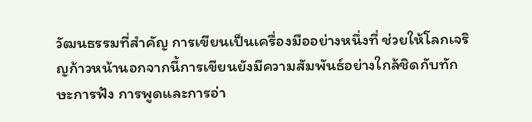วัฒนธรรมที่สำคัญ การเขียนเป็นเครื่องมืออย่างหนึ่งที่ ช่วยให้โลกเจริญก้าวหน้านอกจากนี้การเขียนยังมีความสัมพันธ์อย่างใกล้ชิดกับทักษะการฟัง การพูดและการอ่า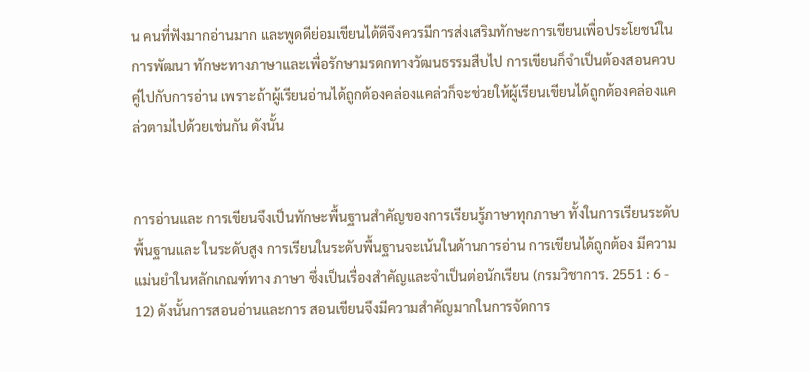น คนที่ฟังมากอ่านมาก และพูดดีย่อมเขียนได้ดีจึงควรมีการส่งเสริมทักษะการเขียนเพื่อประโยชน์ในการพัฒนา ทักษะทางภาษาและเพื่อรักษามรดกทางวัฒนธรรมสืบไป การเขียนก็จำเป็นต้องสอนควบคู่ไปกับการอ่าน เพราะถ้าผู้เรียนอ่านได้ถูกต้องคล่องแคล่วก็จะช่วยให้ผู้เรียนเขียนได้ถูกต้องคล่องแคล่วตามไปด้วยเช่นกัน ดังนั้น


การอ่านและ การเขียนจึงเป็นทักษะพื้นฐานสำคัญของการเรียนรู้ภาษาทุกภาษา ทั้งในการเรียนระดับพื้นฐานและ ในระดับสูง การเรียนในระดับพื้นฐานจะเน้นในด้านการอ่าน การเขียนได้ถูกต้อง มีความแม่นยำในหลักเกณฑ์ทาง ภาษา ซึ่งเป็นเรื่องสำคัญและจำเป็นต่อนักเรียน (กรมวิชาการ. 2551 : 6 - 12) ดังนั้นการสอนอ่านและการ สอนเขียนจึงมีความสำคัญมากในการจัดการ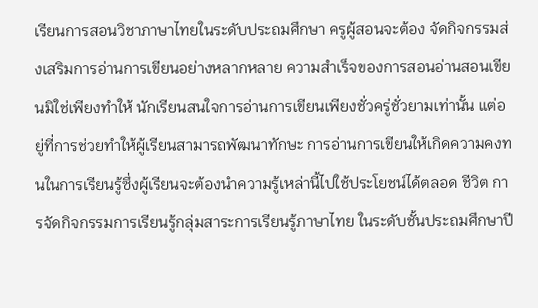เรียนการสอนวิชาภาษาไทยในระดับประถมศึกษา ครูผู้สอนจะต้อง จัดกิจกรรมส่งเสริมการอ่านการเขียนอย่างหลากหลาย ความสำเร็จของการสอนอ่านสอนเขียนมิใช่เพียงทำให้ นักเรียนสนใจการอ่านการเขียนเพียงชั่วครู่ชั่วยามเท่านั้น แต่อยู่ที่การช่วยทำให้ผู้เรียนสามารถพัฒนาทักษะ การอ่านการเขียนให้เกิดความคงทนในการเรียนรู้ซึ่งผู้เรียนจะต้องนำความรู้เหล่านี้ไปใช้ประโยชน์ได้ตลอด ชีวิต การจัดกิจกรรมการเรียนรู้กลุ่มสาระการเรียนรู้ภาษาไทย ในระดับชั้นประถมศึกษาปี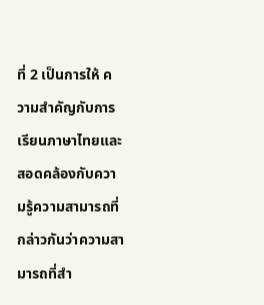ที่ 2 เป็นการให้ ความสำคัญกับการเรียนภาษาไทยและสอดคล้องกับความรู้ความสามารถที่กล่าวกันว่าความสามารถที่สำ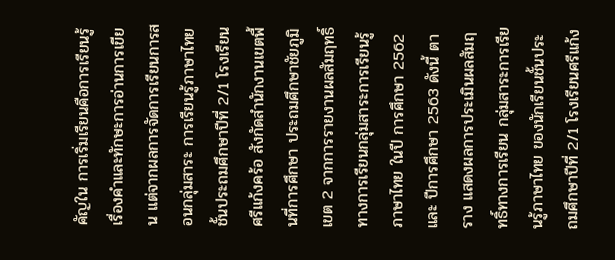คัญใน การเริ่มเรียนคือการเรียนรู้เรื่องคำและทักษะการอ่านการเขียน แต่จากผลการจัดการเรียนการสอนกลุ่มสาระ การเรียนรู้ภาษาไทย ชั้นประถมศึกษาปีที่ 2/1 โรงเรียนศรีแก้งคร้อ สังกัดสำนักงานเขตพื้นที่การศึกษา ประถมศึกษาชัยภูมิ เขต 2 จากการรายงานผลสัมฤทธิ์ทางการเรียนกลุ่มสาระการเรียนรู้ภาษาไทย ในปี การศึกษา 2562 และ ปีการศึกษา 2563 ดังนี้ ตาราง แสดงผลการประเมินผลสัมฤทธิ์ทางการเรียน กลุ่มสาระการเรียนรู้ภาษาไทย ของนักเรียนชั้นประถมศึกษาปีที่ 2/1 โรงเรียนศรีแก้ง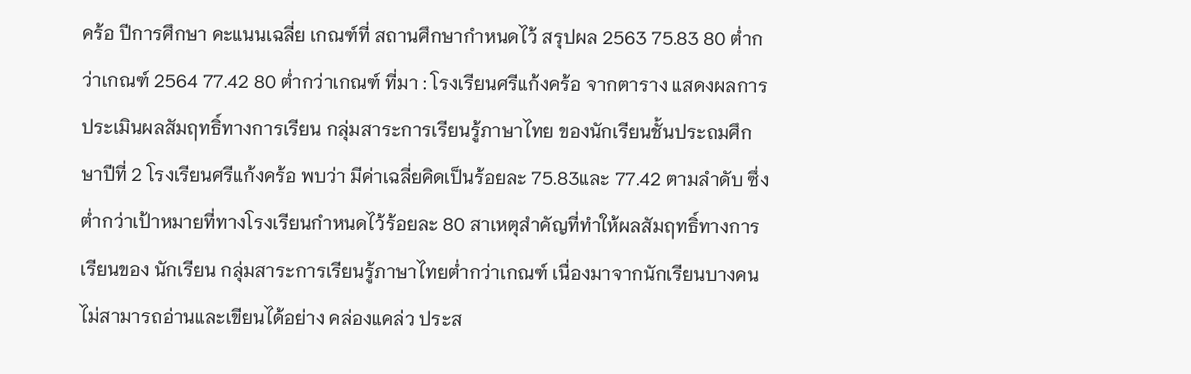คร้อ ปีการศึกษา คะแนนเฉลี่ย เกณฑ์ที่ สถานศึกษากำหนดไว้ สรุปผล 2563 75.83 80 ต่ำกว่าเกณฑ์ 2564 77.42 80 ต่ำกว่าเกณฑ์ ที่มา : โรงเรียนศรีแก้งคร้อ จากตาราง แสดงผลการประเมินผลสัมฤทธิ์ทางการเรียน กลุ่มสาระการเรียนรู้ภาษาไทย ของนักเรียนชั้นประถมศึกษาปีที่ 2 โรงเรียนศรีแก้งคร้อ พบว่า มีค่าเฉลี่ยคิดเป็นร้อยละ 75.83และ 77.42 ตามลำดับ ซึ่งต่ำกว่าเป้าหมายที่ทางโรงเรียนกำหนดไว้ร้อยละ 80 สาเหตุสำคัญที่ทำให้ผลสัมฤทธิ์ทางการเรียนของ นักเรียน กลุ่มสาระการเรียนรู้ภาษาไทยต่ำกว่าเกณฑ์ เนื่องมาจากนักเรียนบางคนไม่สามารถอ่านและเขียนได้อย่าง คล่องแคล่ว ประส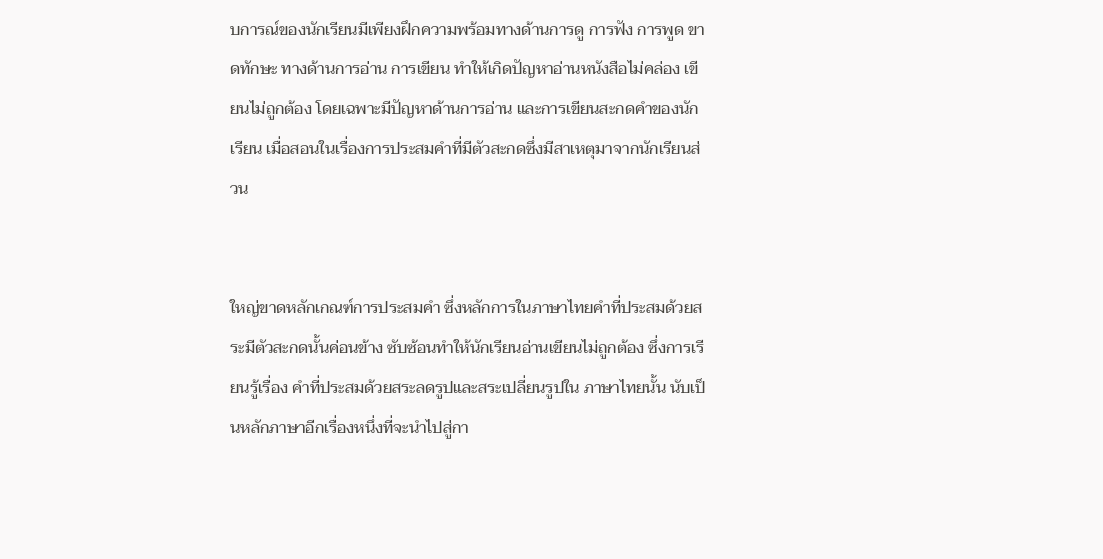บการณ์ของนักเรียนมีเพียงฝึกความพร้อมทางด้านการดู การฟัง การพูด ขาดทักษะ ทางด้านการอ่าน การเขียน ทำให้เกิดปัญหาอ่านหนังสือไม่คล่อง เขียนไม่ถูกต้อง โดยเฉพาะมีปัญหาด้านการอ่าน และการเขียนสะกดคำของนักเรียน เมื่อสอนในเรื่องการประสมคำที่มีตัวสะกดซึ่งมีสาเหตุมาจากนักเรียนส่วน


ใหญ่ขาดหลักเกณฑ์การประสมคำ ซึ่งหลักการในภาษาไทยคำที่ประสมด้วยสระมีตัวสะกดนั้นค่อนข้าง ซับซ้อนทำให้นักเรียนอ่านเขียนไม่ถูกต้อง ซึ่งการเรียนรู้เรื่อง คำที่ประสมด้วยสระลดรูปและสระเปลี่ยนรูปใน ภาษาไทยนั้น นับเป็นหลักภาษาอีกเรื่องหนึ่งที่จะนำไปสู่กา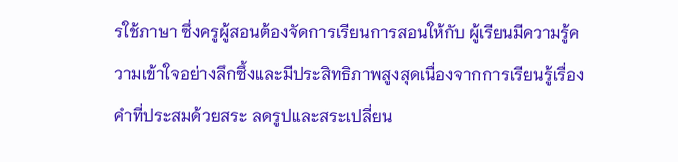รใช้ภาษา ซึ่งครูผู้สอนต้องจัดการเรียนการสอนให้กับ ผู้เรียนมีความรู้ความเข้าใจอย่างลึกซึ้งและมีประสิทธิภาพสูงสุดเนื่องจากการเรียนรู้เรื่อง คำที่ประสมด้วยสระ ลดรูปและสระเปลี่ยน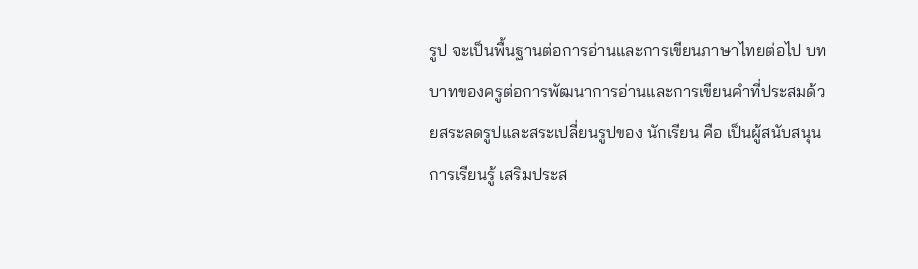รูป จะเป็นพื้นฐานต่อการอ่านและการเขียนภาษาไทยต่อไป บทบาทของครูต่อการพัฒนาการอ่านและการเขียนคำที่ประสมด้วยสระลดรูปและสระเปลี่ยนรูปของ นักเรียน คือ เป็นผู้สนับสนุนการเรียนรู้ เสริมประส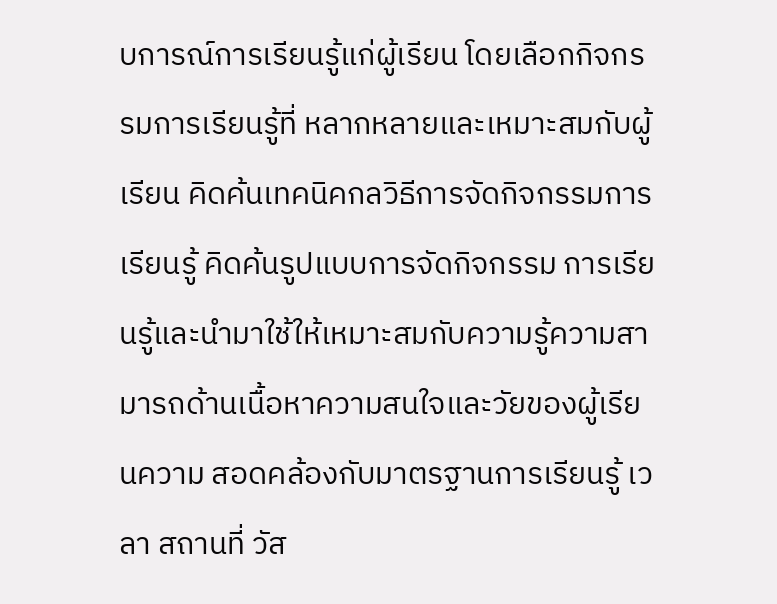บการณ์การเรียนรู้แก่ผู้เรียน โดยเลือกกิจกรรมการเรียนรู้ที่ หลากหลายและเหมาะสมกับผู้เรียน คิดค้นเทคนิคกลวิธีการจัดกิจกรรมการเรียนรู้ คิดค้นรูปแบบการจัดกิจกรรม การเรียนรู้และนำมาใช้ให้เหมาะสมกับความรู้ความสามารถด้านเนื้อหาความสนใจและวัยของผู้เรียนความ สอดคล้องกับมาตรฐานการเรียนรู้ เวลา สถานที่ วัส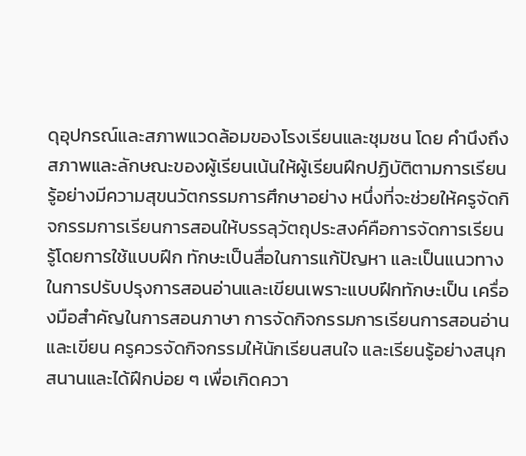ดุอุปกรณ์และสภาพแวดล้อมของโรงเรียนและชุมชน โดย คำนึงถึงสภาพและลักษณะของผู้เรียนเน้นให้ผู้เรียนฝึกปฏิบัติตามการเรียนรู้อย่างมีความสุขนวัตกรรมการศึกษาอย่าง หนึ่งที่จะช่วยให้ครูจัดกิจกรรมการเรียนการสอนให้บรรลุวัตถุประสงค์คือการจัดการเรียนรู้โดยการใช้แบบฝึก ทักษะเป็นสื่อในการแก้ปัญหา และเป็นแนวทางในการปรับปรุงการสอนอ่านและเขียนเพราะแบบฝึกทักษะเป็น เครื่องมือสำคัญในการสอนภาษา การจัดกิจกรรมการเรียนการสอนอ่านและเขียน ครูควรจัดกิจกรรมให้นักเรียนสนใจ และเรียนรู้อย่างสนุกสนานและได้ฝึกบ่อย ๆ เพื่อเกิดควา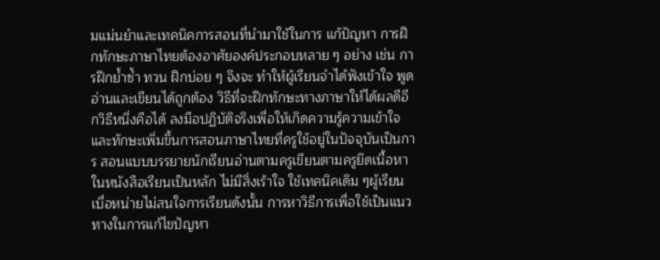มแม่นยำและเทคนิคการสอนที่นำมาใช้ในการ แก้ปัญหา การฝึกทักษะภาษาไทยต้องอาศัยองค์ประกอบหลาย ๆ อย่าง เช่น การฝึกย้ำซ้ำ ทวน ฝึกบ่อย ๆ จึงจะ ทำให้ผู้เรียนจำได้ฟังเข้าใจ พูด อ่านและเขียนได้ถูกต้อง วิธีที่จะฝึกทักษะทางภาษาให้ได้ผลดีอีกวิธีหนึ่งคือได้ ลงมือปฏิบัติจริงเพื่อให้เกิดความรู้ความเข้าใจและทักษะเพิ่มขึ้นการสอนภาษาไทยที่ครูใช้อยู่ในปัจจุบันเป็นการ สอนแบบบรรยายนักเรียนอ่านตามครูเขียนตามครูยึดเนื้อหาในหนังสือเรียนเป็นหลัก ไม่มีสิ่งเร้าใจ ใช้เทคนิคเดิม ๆผู้เรียนเบื่อหน่ายไม่สนใจการเรียนดังนั้น การหาวิธีการเพื่อใช้เป็นแนวทางในการแก้ไขปัญหา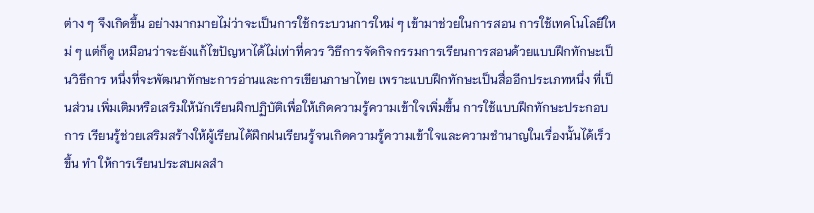ต่าง ๆ จึงเกิดขึ้น อย่างมากมายไม่ว่าจะเป็นการใช้กระบวนการใหม่ ๆ เข้ามาช่วยในการสอน การใช้เทคโนโลยีใหม่ ๆ แต่ก็ดู เหมือนว่าจะยังแก้ไขปัญหาได้ไม่เท่าที่ควร วิธีการจัดกิจกรรมการเรียนการสอนด้วยแบบฝึกทักษะเป็นวิธีการ หนึ่งที่จะพัฒนาทักษะการอ่านและการเขียนภาษาไทย เพราะแบบฝึกทักษะเป็นสื่ออีกประเภทหนึ่ง ที่เป็นส่วน เพิ่มเติมหรือเสริมให้นักเรียนฝึกปฏิบัติเพื่อให้เกิดความรู้ความเข้าใจเพิ่มขึ้น การใช้แบบฝึกทักษะประกอบการ เรียนรู้ช่วยเสริมสร้างให้ผู้เรียนได้ฝึกฝนเรียนรู้จนเกิดความรู้ความเข้าใจและความชำนาญในเรื่องนั้นได้เร็วขึ้น ทำ ให้การเรียนประสบผลสำ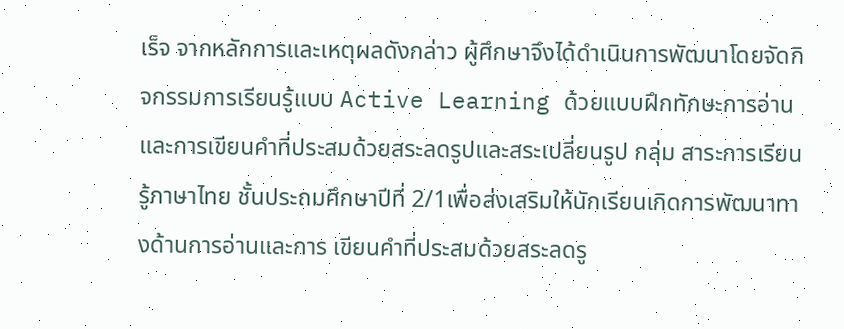เร็จ จากหลักการและเหตุผลดังกล่าว ผู้ศึกษาจึงได้ดำเนินการพัฒนาโดยจัดกิจกรรมการเรียนรู้แบบ Active Learning ด้วยแบบฝึกทักษะการอ่านและการเขียนคำที่ประสมด้วยสระลดรูปและสระเปลี่ยนรูป กลุ่ม สาระการเรียนรู้ภาษาไทย ชั้นประถมศึกษาปีที่ 2/1เพื่อส่งเสริมให้นักเรียนเกิดการพัฒนาทางด้านการอ่านและการ เขียนคำที่ประสมด้วยสระลดรู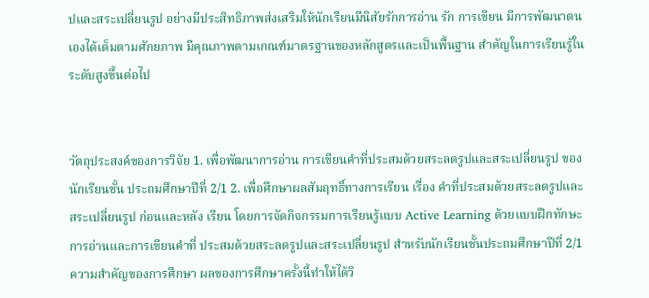ปและสระเปลี่ยนรูป อย่างมีประสิทธิภาพส่งเสริมให้นักเรียนมีนิสัยรักการอ่าน รัก การเขียน มีการพัฒนาตนเองได้เต็มตามศักยภาพ มีคุณภาพตามเกณฑ์มาตรฐานของหลักสูตรและเป็นพื้นฐาน สำคัญในการเรียนรู้ในระดับสูงขึ้นต่อไป


วัตถุประสงค์ของการวิจัย 1. เพื่อพัฒนาการอ่าน การเขียนคำที่ประสมด้วยสระลดรูปและสระเปลี่ยนรูป ของนักเรียนชั้น ประถมศึกษาปีที่ 2/1 2. เพื่อศึกษาผลสัมฤทธิ์ทางการเรียน เรื่อง คำที่ประสมด้วยสระลดรูปและสระเปลี่ยนรูป ก่อนและหลัง เรียน โดยการจัดกิจกรรมการเรียนรู้แบบ Active Learning ด้วยแบบฝึกทักษะการอ่านและการเขียนคำที่ ประสมด้วยสระลดรูปและสระเปลี่ยนรูป สำหรับนักเรียนชั้นประถมศึกษาปีที่ 2/1 ความสำคัญของการศึกษา ผลของการศึกษาครั้งนี้ทำให้ได้วิ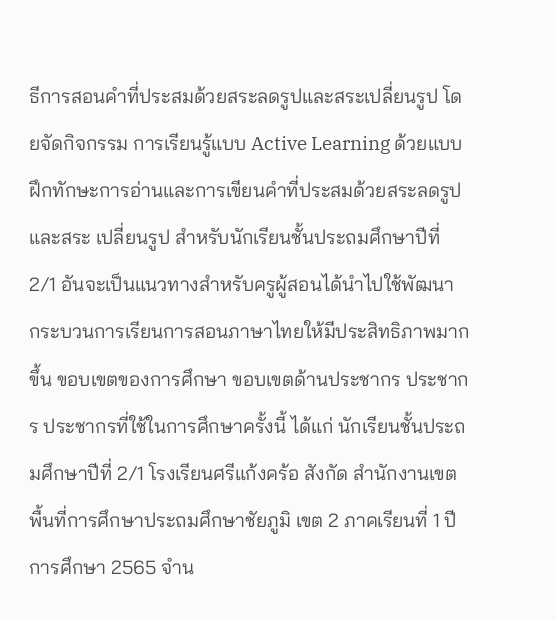ธีการสอนคำที่ประสมด้วยสระลดรูปและสระเปลี่ยนรูป โดยจัดกิจกรรม การเรียนรู้แบบ Active Learning ด้วยแบบฝึกทักษะการอ่านและการเขียนคำที่ประสมด้วยสระลดรูปและสระ เปลี่ยนรูป สำหรับนักเรียนชั้นประถมศึกษาปีที่ 2/1 อันจะเป็นแนวทางสำหรับครูผู้สอนได้นำไปใช้พัฒนา กระบวนการเรียนการสอนภาษาไทยให้มีประสิทธิภาพมากขึ้น ขอบเขตของการศึกษา ขอบเขตด้านประชากร ประชากร ประชากรที่ใช้ในการศึกษาครั้งนี้ ได้แก่ นักเรียนชั้นประถมศึกษาปีที่ 2/1 โรงเรียนศรีแก้งคร้อ สังกัด สำนักงานเขตพื้นที่การศึกษาประถมศึกษาชัยภูมิ เขต 2 ภาคเรียนที่ 1 ปีการศึกษา 2565 จำน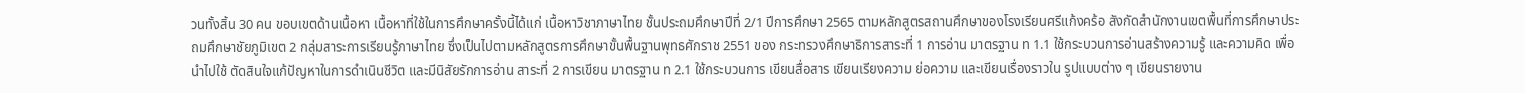วนทั้งสิ้น 30 คน ขอบเขตด้านเนื้อหา เนื้อหาที่ใช้ในการศึกษาครั้งนี้ได้แก่ เนื้อหาวิชาภาษาไทย ชั้นประถมศึกษาปีที่ 2/1 ปีการศึกษา 2565 ตามหลักสูตรสถานศึกษาของโรงเรียนศรีแก้งคร้อ สังกัดสำนักงานเขตพื้นที่การศึกษาประถมศึกษาชัยภูมิเขต 2 กลุ่มสาระการเรียนรู้ภาษาไทย ซึ่งเป็นไปตามหลักสูตรการศึกษาขั้นพื้นฐานพุทธศักราช 2551 ของ กระทรวงศึกษาธิการสาระที่ 1 การอ่าน มาตรฐาน ท 1.1 ใช้กระบวนการอ่านสร้างความรู้ และความคิด เพื่อนำไปใช้ ตัดสินใจแก้ปัญหาในการดำเนินชีวิต และมีนิสัยรักการอ่าน สาระที่ 2 การเขียน มาตรฐาน ท 2.1 ใช้กระบวนการ เขียนสื่อสาร เขียนเรียงความ ย่อความ และเขียนเรื่องราวใน รูปแบบต่าง ๆ เขียนรายงาน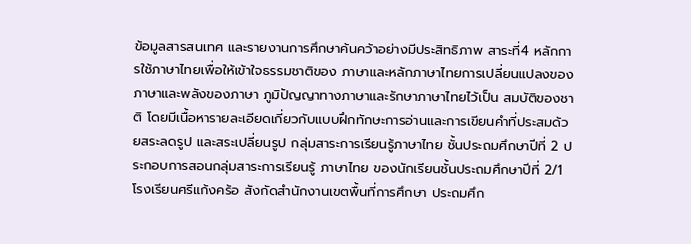ข้อมูลสารสนเทศ และรายงานการศึกษาค้นคว้าอย่างมีประสิทธิภาพ สาระที่4 หลักการใช้ภาษาไทยเพื่อให้เข้าใจธรรมชาติของ ภาษาและหลักภาษาไทยการเปลี่ยนแปลงของภาษาและพลังของภาษา ภูมิปัญญาทางภาษาและรักษาภาษาไทยไว้เป็น สมบัติของชาติ โดยมีเนื้อหารายละเอียดเกี่ยวกับแบบฝึกทักษะการอ่านและการเขียนคำที่ประสมด้วยสระลดรูป และสระเปลี่ยนรูป กลุ่มสาระการเรียนรู้ภาษาไทย ชั้นประถมศึกษาปีที่ 2 ประกอบการสอนกลุ่มสาระการเรียนรู้ ภาษาไทย ของนักเรียนชั้นประถมศึกษาปีที่ 2/1 โรงเรียนศรีแก้งคร้อ สังกัดสำนักงานเขตพื้นที่การศึกษา ประถมศึก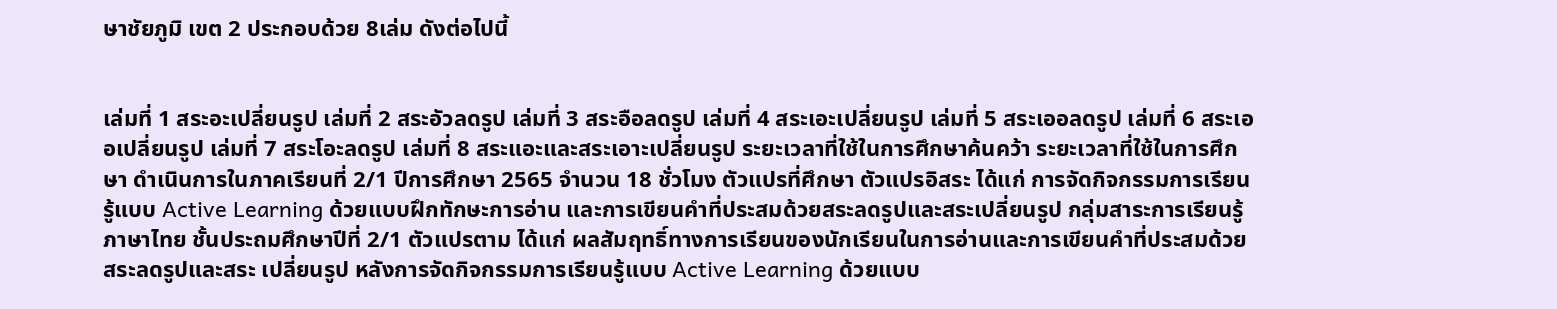ษาชัยภูมิ เขต 2 ประกอบด้วย 8เล่ม ดังต่อไปนี้


เล่มที่ 1 สระอะเปลี่ยนรูป เล่มที่ 2 สระอัวลดรูป เล่มที่ 3 สระอือลดรูป เล่มที่ 4 สระเอะเปลี่ยนรูป เล่มที่ 5 สระเออลดรูป เล่มที่ 6 สระเออเปลี่ยนรูป เล่มที่ 7 สระโอะลดรูป เล่มที่ 8 สระแอะและสระเอาะเปลี่ยนรูป ระยะเวลาที่ใช้ในการศึกษาค้นคว้า ระยะเวลาที่ใช้ในการศึกษา ดำเนินการในภาคเรียนที่ 2/1 ปีการศึกษา 2565 จำนวน 18 ชั่วโมง ตัวแปรที่ศึกษา ตัวแปรอิสระ ได้แก่ การจัดกิจกรรมการเรียนรู้แบบ Active Learning ด้วยแบบฝึกทักษะการอ่าน และการเขียนคำที่ประสมด้วยสระลดรูปและสระเปลี่ยนรูป กลุ่มสาระการเรียนรู้ภาษาไทย ชั้นประถมศึกษาปีที่ 2/1 ตัวแปรตาม ได้แก่ ผลสัมฤทธิ์ทางการเรียนของนักเรียนในการอ่านและการเขียนคำที่ประสมด้วยสระลดรูปและสระ เปลี่ยนรูป หลังการจัดกิจกรรมการเรียนรู้แบบ Active Learning ด้วยแบบ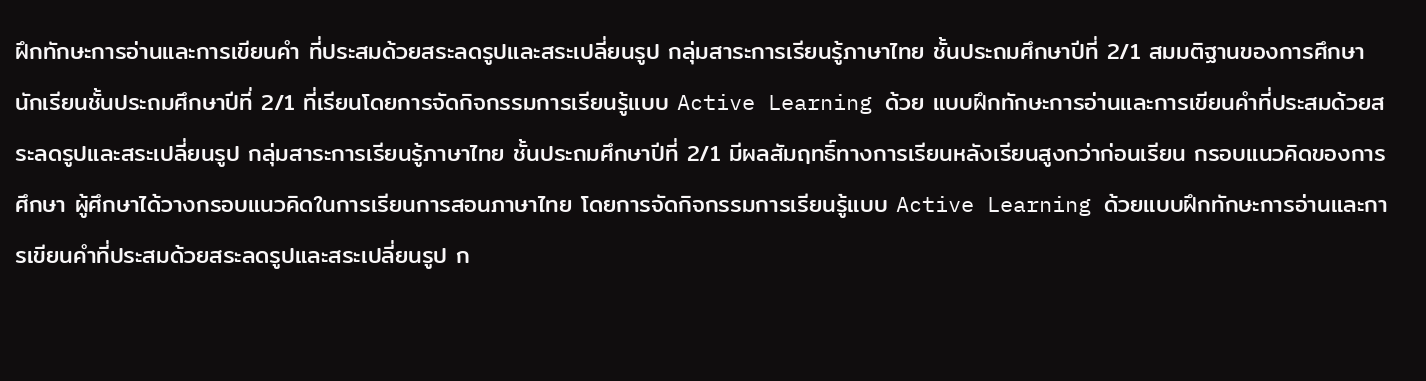ฝึกทักษะการอ่านและการเขียนคำ ที่ประสมด้วยสระลดรูปและสระเปลี่ยนรูป กลุ่มสาระการเรียนรู้ภาษาไทย ชั้นประถมศึกษาปีที่ 2/1 สมมติฐานของการศึกษา นักเรียนชั้นประถมศึกษาปีที่ 2/1 ที่เรียนโดยการจัดกิจกรรมการเรียนรู้แบบ Active Learning ด้วย แบบฝึกทักษะการอ่านและการเขียนคำที่ประสมด้วยสระลดรูปและสระเปลี่ยนรูป กลุ่มสาระการเรียนรู้ภาษาไทย ชั้นประถมศึกษาปีที่ 2/1 มีผลสัมฤทธิ์ทางการเรียนหลังเรียนสูงกว่าก่อนเรียน กรอบแนวคิดของการศึกษา ผู้ศึกษาได้วางกรอบแนวคิดในการเรียนการสอนภาษาไทย โดยการจัดกิจกรรมการเรียนรู้แบบ Active Learning ด้วยแบบฝึกทักษะการอ่านและการเขียนคำที่ประสมด้วยสระลดรูปและสระเปลี่ยนรูป ก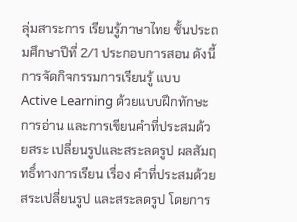ลุ่มสาระการ เรียนรู้ภาษาไทย ชั้นประถมศึกษาปีที่ 2/1 ประกอบการสอน ดังนี้ การจัดกิจกรรมการเรียนรู้ แบบ Active Learning ด้วยแบบฝึกทักษะการอ่าน และการเขียนคำที่ประสมด้วยสระ เปลี่ยนรูปและสระลดรูป ผลสัมฤทธิ์ทางการเรียน เรื่อง คำที่ประสมด้วยสระเปลี่ยนรูป และสระลดรูป โดยการ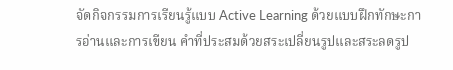จัดกิจกรรมการเรียนรู้แบบ Active Learning ด้วยแบบฝึกทักษะการอ่านและการเขียน คำที่ประสมด้วยสระเปลี่ยนรูปและสระลดรูป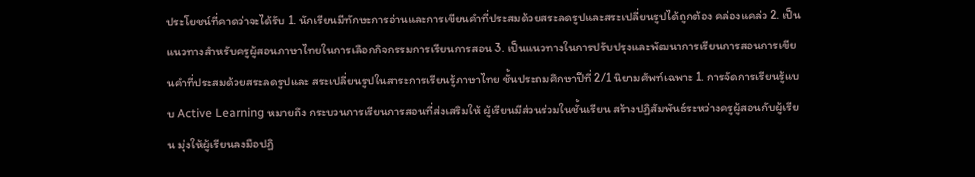ประโยชน์ที่คาดว่าจะได้รับ 1. นักเรียนมีทักษะการอ่านและการเขียนคำที่ประสมด้วยสระลดรูปและสระเปลี่ยนรูปได้ถูกต้อง คล่องแคล่ว 2. เป็นแนวทางสำหรับครูผู้สอนภาษาไทยในการเลือกกิจกรรมการเรียนการสอน 3. เป็นแนวทางในการปรับปรุงและพัฒนาการเรียนการสอนการเขียนคำที่ประสมด้วยสระลดรูปและ สระเปลี่ยนรูปในสาระการเรียนรู้ภาษาไทย ชั้นประถมศึกษาปีที่ 2/1 นิยามศัพท์เฉพาะ 1. การจัดการเรียนรู้แบบ Active Learning หมายถึง กระบวนการเรียนการสอนที่ส่งเสริมให้ ผู้เรียนมีส่วนร่วมในชั้นเรียน สร้างปฏิสัมพันธ์ระหว่างครูผู้สอนกับผู้เรียน มุ่งให้ผู้เรียนลงมือปฏิ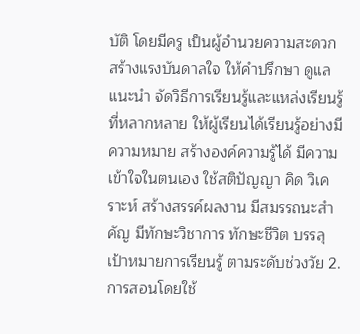บัติ โดยมีครู เป็นผู้อำนวยความสะดวก สร้างแรงบันดาลใจ ให้คำปรึกษา ดูแล แนะนำ จัดวิธีการเรียนรู้และแหล่งเรียนรู้ ที่หลากหลาย ให้ผู้เรียนได้เรียนรู้อย่างมีความหมาย สร้างองค์ความรู้ได้ มีความเข้าใจในตนเอง ใช้สติปัญญา คิด วิเคราะห์ สร้างสรรค์ผลงาน มีสมรรถนะสำคัญ มีทักษะวิชาการ ทักษะชีวิต บรรลุเป้าหมายการเรียนรู้ ตามระดับช่วงวัย 2. การสอนโดยใช้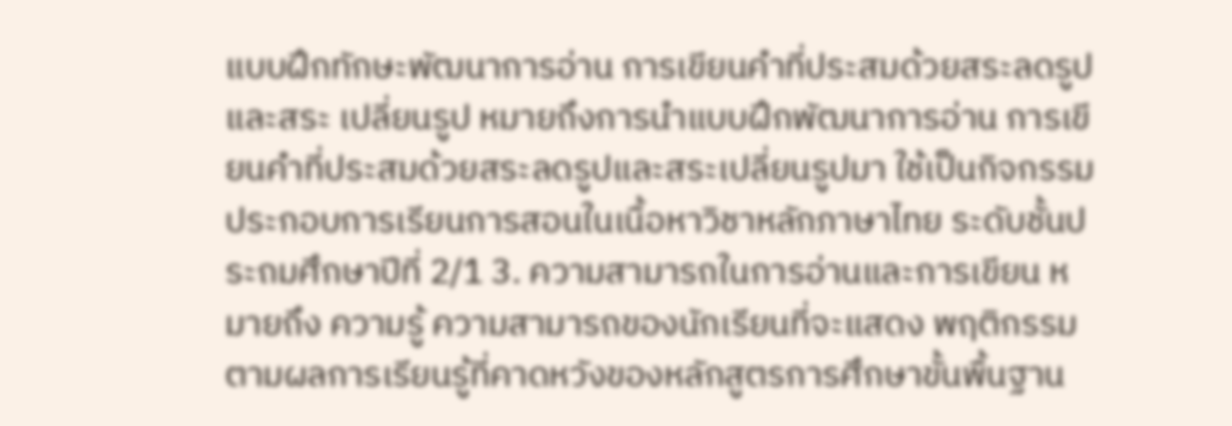แบบฝึกทักษะพัฒนาการอ่าน การเขียนคำที่ประสมด้วยสระลดรูปและสระ เปลี่ยนรูป หมายถึงการนำแบบฝึกพัฒนาการอ่าน การเขียนคำที่ประสมด้วยสระลดรูปและสระเปลี่ยนรูปมา ใช้เป็นกิจกรรมประกอบการเรียนการสอนในเนื้อหาวิชาหลักภาษาไทย ระดับชั้นประถมศึกษาปีที่ 2/1 3. ความสามารถในการอ่านและการเขียน หมายถึง ความรู้ ความสามารถของนักเรียนที่จะแสดง พฤติกรรมตามผลการเรียนรู้ที่คาดหวังของหลักสูตรการศึกษาขั้นพื้นฐาน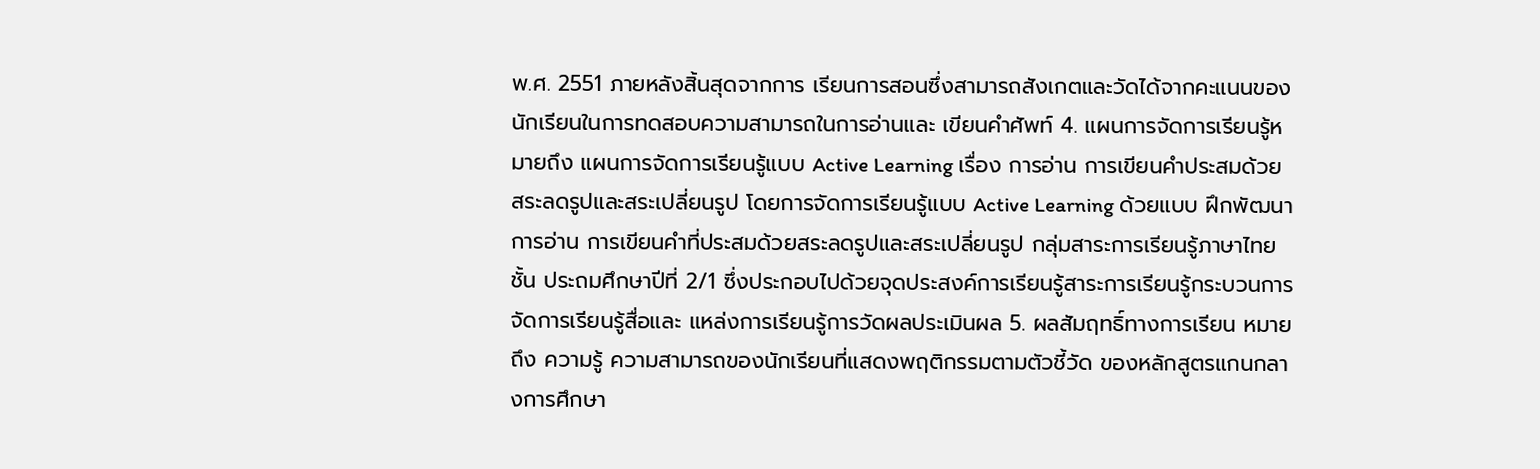พ.ศ. 2551 ภายหลังสิ้นสุดจากการ เรียนการสอนซึ่งสามารถสังเกตและวัดได้จากคะแนนของนักเรียนในการทดสอบความสามารถในการอ่านและ เขียนคำศัพท์ 4. แผนการจัดการเรียนรู้หมายถึง แผนการจัดการเรียนรู้แบบ Active Learning เรื่อง การอ่าน การเขียนคำประสมด้วยสระลดรูปและสระเปลี่ยนรูป โดยการจัดการเรียนรู้แบบ Active Learning ด้วยแบบ ฝึกพัฒนาการอ่าน การเขียนคำที่ประสมด้วยสระลดรูปและสระเปลี่ยนรูป กลุ่มสาระการเรียนรู้ภาษาไทย ชั้น ประถมศึกษาปีที่ 2/1 ซึ่งประกอบไปด้วยจุดประสงค์การเรียนรู้สาระการเรียนรู้กระบวนการจัดการเรียนรู้สื่อและ แหล่งการเรียนรู้การวัดผลประเมินผล 5. ผลสัมฤทธิ์ทางการเรียน หมายถึง ความรู้ ความสามารถของนักเรียนที่แสดงพฤติกรรมตามตัวชี้วัด ของหลักสูตรแกนกลางการศึกษา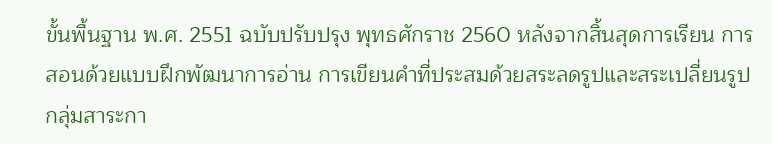ขั้นพื้นฐาน พ.ศ. 2551 ฉบับปรับปรุง พุทธศักราช 2560 หลังจากสิ้นสุดการเรียน การสอนด้วยแบบฝึกพัฒนาการอ่าน การเขียนคำที่ประสมด้วยสระลดรูปและสระเปลี่ยนรูป กลุ่มสาระกา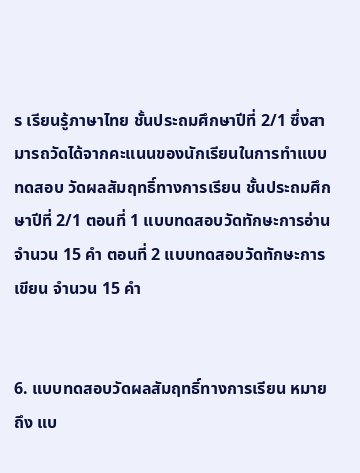ร เรียนรู้ภาษาไทย ชั้นประถมศึกษาปีที่ 2/1 ซึ่งสามารถวัดได้จากคะแนนของนักเรียนในการทำแบบทดสอบ วัดผลสัมฤทธิ์ทางการเรียน ชั้นประถมศึกษาปีที่ 2/1 ตอนที่ 1 แบบทดสอบวัดทักษะการอ่าน จำนวน 15 คำ ตอนที่ 2 แบบทดสอบวัดทักษะการเขียน จำนวน 15 คำ


6. แบบทดสอบวัดผลสัมฤทธิ์ทางการเรียน หมายถึง แบ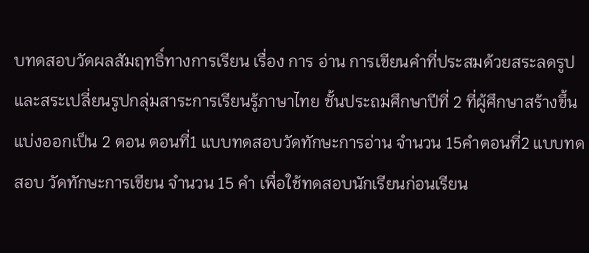บทดสอบวัดผลสัมฤทธิ์ทางการเรียน เรื่อง การ อ่าน การเขียนคำที่ประสมด้วยสระลดรูปและสระเปลี่ยนรูปกลุ่มสาระการเรียนรู้ภาษาไทย ชั้นประถมศึกษาปีที่ 2 ที่ผู้ศึกษาสร้างขึ้น แบ่งออกเป็น 2 ตอน ตอนที่1 แบบทดสอบวัดทักษะการอ่าน จำนวน 15คำตอนที่2 แบบทดสอบ วัดทักษะการเขียน จำนวน 15 คำ เพื่อใช้ทดสอบนักเรียนก่อนเรียน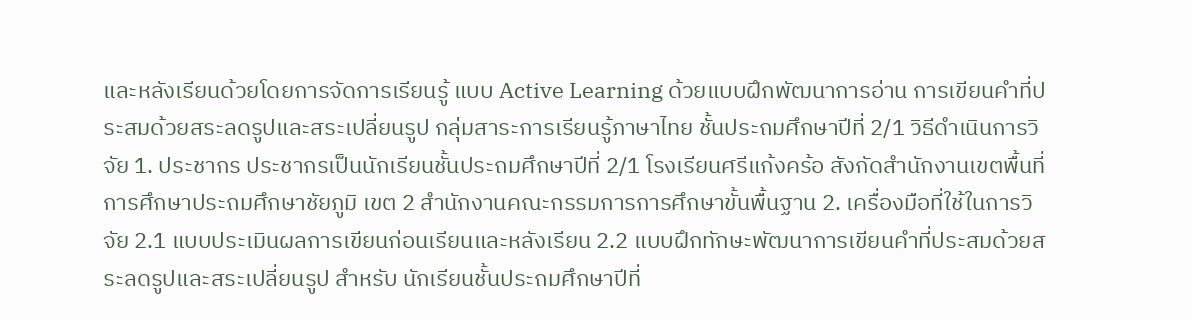และหลังเรียนด้วยโดยการจัดการเรียนรู้ แบบ Active Learning ด้วยแบบฝึกพัฒนาการอ่าน การเขียนคำที่ประสมด้วยสระลดรูปและสระเปลี่ยนรูป กลุ่มสาระการเรียนรู้ภาษาไทย ชั้นประถมศึกษาปีที่ 2/1 วิธีดำเนินการวิจัย 1. ประชากร ประชากรเป็นนักเรียนชั้นประถมศึกษาปีที่ 2/1 โรงเรียนศรีแก้งคร้อ สังกัดสำนักงานเขตพื้นที่การศึกษาประถมศึกษาชัยภูมิ เขต 2 สำนักงานคณะกรรมการการศึกษาขั้นพื้นฐาน 2. เครื่องมือที่ใช้ในการวิจัย 2.1 แบบประเมินผลการเขียนก่อนเรียนและหลังเรียน 2.2 แบบฝึกทักษะพัฒนาการเขียนคำที่ประสมด้วยสระลดรูปและสระเปลี่ยนรูป สำหรับ นักเรียนชั้นประถมศึกษาปีที่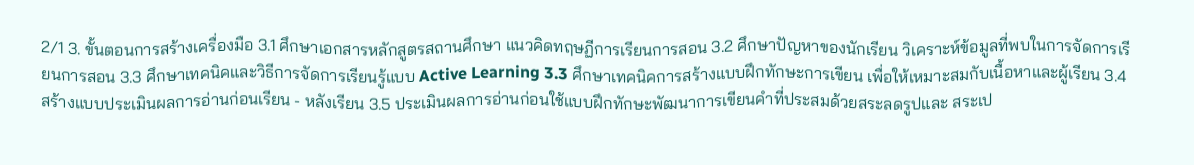2/1 3. ขั้นตอนการสร้างเครื่องมือ 3.1 ศึกษาเอกสารหลักสูตรสถานศึกษา แนวคิดทฤษฏีการเรียนการสอน 3.2 ศึกษาปัญหาของนักเรียน วิเคราะห์ข้อมูลที่พบในการจัดการเรียนการสอน 3.3 ศึกษาเทคนิคและวิธีการจัดการเรียนรู้แบบ Active Learning 3.3 ศึกษาเทคนิคการสร้างแบบฝึกทักษะการเขียน เพื่อให้เหมาะสมกับเนื้อหาและผู้เรียน 3.4 สร้างแบบประเมินผลการอ่านก่อนเรียน - หลังเรียน 3.5 ประเมินผลการอ่านก่อนใช้แบบฝึกทักษะพัฒนาการเขียนคำที่ประสมด้วยสระลดรูปและ สระเป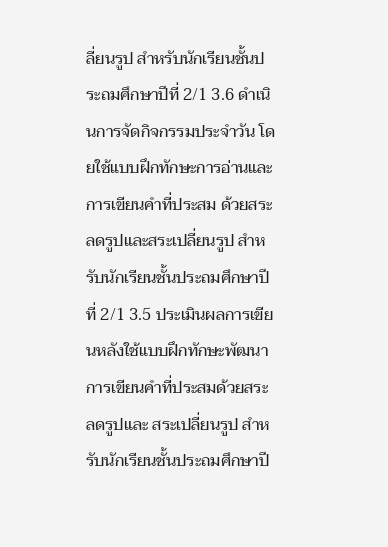ลี่ยนรูป สำหรับนักเรียนชั้นประถมศึกษาปีที่ 2/1 3.6 ดำเนินการจัดกิจกรรมประจำวัน โดยใช้แบบฝึกทักษะการอ่านและการเขียนคำที่ประสม ด้วยสระลดรูปและสระเปลี่ยนรูป สำหรับนักเรียนชั้นประถมศึกษาปีที่ 2/1 3.5 ประเมินผลการเขียนหลังใช้แบบฝึกทักษะพัฒนาการเขียนคำที่ประสมด้วยสระลดรูปและ สระเปลี่ยนรูป สำหรับนักเรียนชั้นประถมศึกษาปี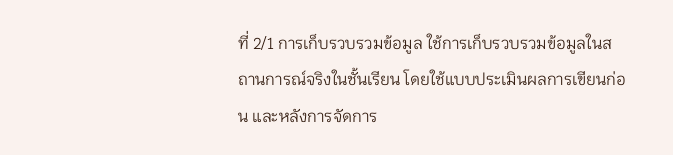ที่ 2/1 การเก็บรวบรวมข้อมูล ใช้การเก็บรวบรวมข้อมูลในสถานการณ์จริงในชั้นเรียน โดยใช้แบบประเมินผลการเขียนก่อน และหลังการจัดการ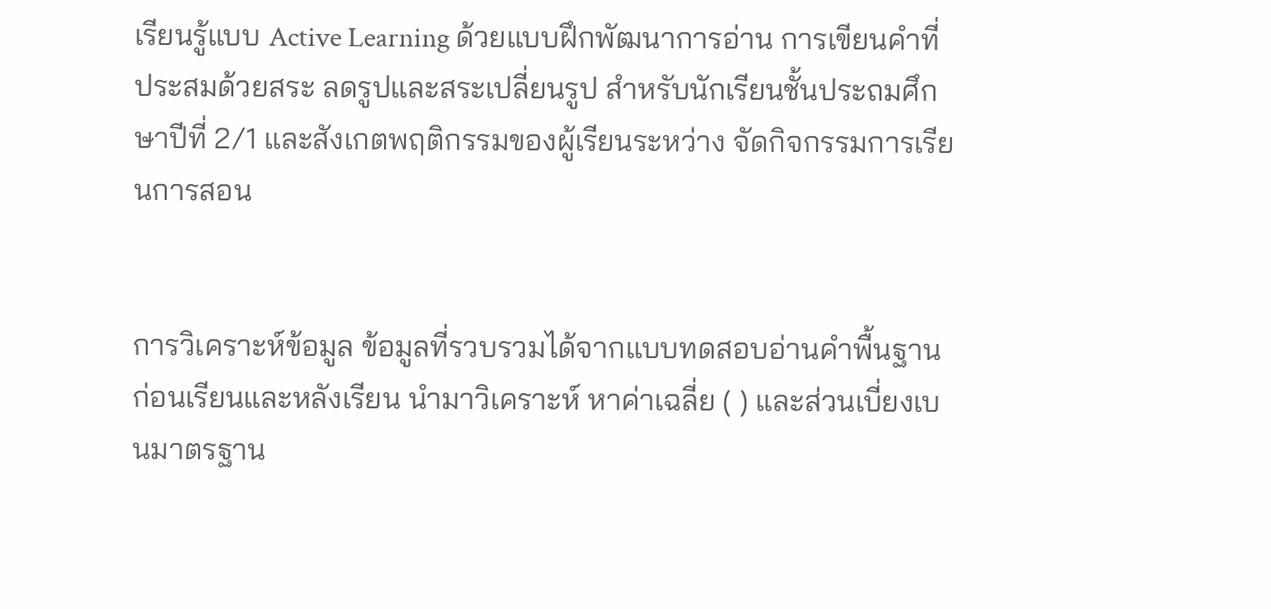เรียนรู้แบบ Active Learning ด้วยแบบฝึกพัฒนาการอ่าน การเขียนคำที่ประสมด้วยสระ ลดรูปและสระเปลี่ยนรูป สำหรับนักเรียนชั้นประถมศึกษาปีที่ 2/1 และสังเกตพฤติกรรมของผู้เรียนระหว่าง จัดกิจกรรมการเรียนการสอน


การวิเคราะห์ข้อมูล ข้อมูลที่รวบรวมได้จากแบบทดสอบอ่านคำพื้นฐานก่อนเรียนและหลังเรียน นำมาวิเคราะห์ หาค่าเฉลี่ย ( ) และส่วนเบี่ยงเบนมาตรฐาน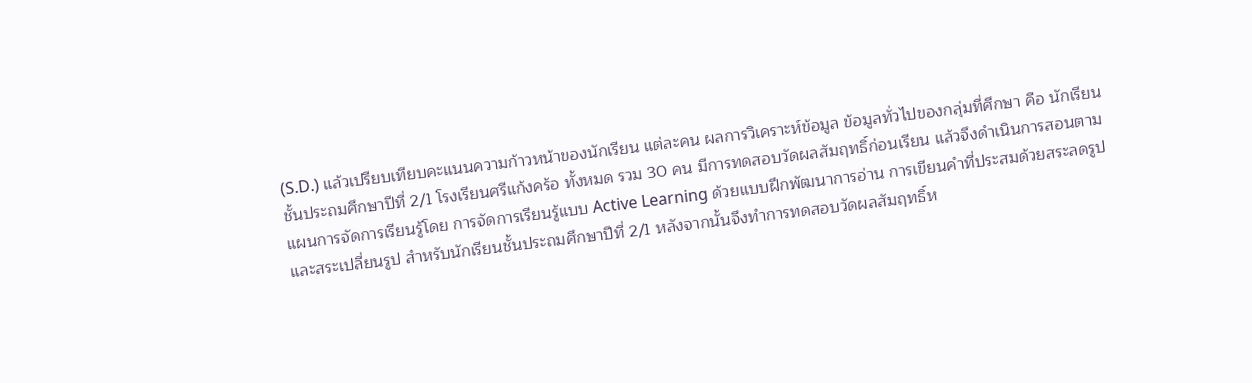(S.D.) แล้วเปรียบเทียบคะแนนความก้าวหน้าของนักเรียน แต่ละคน ผลการวิเคราะห์ข้อมูล ข้อมูลทั่วไปของกลุ่มที่ศึกษา คือ นักเรียนชั้นประถมศึกษาปีที่ 2/1 โรงเรียนศรีแก้งคร้อ ทั้งหมด รวม 30 คน มีการทดสอบวัดผลสัมฤทธิ์ก่อนเรียน แล้วจึงดำเนินการสอนตามแผนการจัดการเรียนรู้โดย การจัดการเรียนรู้แบบ Active Learning ด้วยแบบฝึกพัฒนาการอ่าน การเขียนคำที่ประสมด้วยสระลดรูป และสระเปลี่ยนรูป สำหรับนักเรียนชั้นประถมศึกษาปีที่ 2/1 หลังจากนั้นจึงทำการทดสอบวัดผลสัมฤทธิ์ห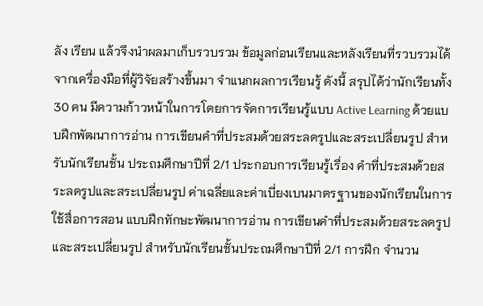ลัง เรียน แล้วจึงนำผลมาเก็บรวบรวม ข้อมูลก่อนเรียนและหลังเรียนที่รวบรวมได้จากเครื่องมือที่ผู้วิจัยสร้างขึ้นมา จำแนกผลการเรียนรู้ ดังนี้ สรุปได้ว่านักเรียนทั้ง 30 คน มีความก้าวหน้าในการโดยการจัดการเรียนรู้แบบ Active Learning ด้วยแบบฝึกพัฒนาการอ่าน การเขียนคำที่ประสมด้วยสระลดรูปและสระเปลี่ยนรูป สำหรับนักเรียนชั้น ประถมศึกษาปีที่ 2/1 ประกอบการเรียนรู้เรื่อง คำที่ประสมด้วยสระลดรูปและสระเปลี่ยนรูป ค่าเฉลี่ยและค่าเบี่ยงเบนมาตรฐานของนักเรียนในการใช้สื่อการสอน แบบฝึกทักษะพัฒนาการอ่าน การเขียนคำที่ประสมด้วยสระลดรูปและสระเปลี่ยนรูป สำหรับนักเรียนชั้นประถมศึกษาปีที่ 2/1 การฝึก จำนวน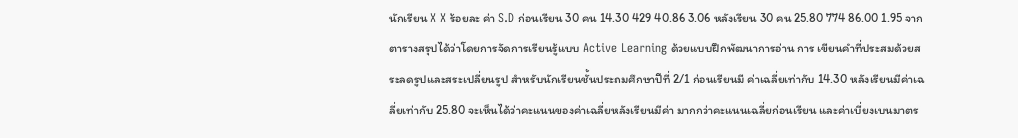นักเรียน X X ร้อยละ ค่า S.D ก่อนเรียน 30 คน 14.30 429 40.86 3.06 หลังเรียน 30 คน 25.80 774 86.00 1.95 จากตารางสรุปได้ว่าโดยการจัดการเรียนรู้แบบ Active Learning ด้วยแบบฝึกพัฒนาการอ่าน การ เขียนคำที่ประสมด้วยสระลดรูปและสระเปลี่ยนรูป สำหรับนักเรียนชั้นประถมศึกษาปีที่ 2/1 ก่อนเรียนมี ค่าเฉลี่ยเท่ากับ 14.30 หลังเรียนมีค่าเฉลี่ยเท่ากับ 25.80 จะเห็นได้ว่าคะแนนของค่าเฉลี่ยหลังเรียนมีค่า มากกว่าคะแนนเฉลี่ยก่อนเรียน และค่าเบี่ยงเบนมาตร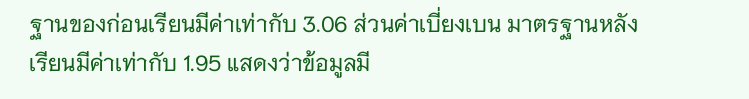ฐานของก่อนเรียนมีค่าเท่ากับ 3.06 ส่วนค่าเบี่ยงเบน มาตรฐานหลังเรียนมีค่าเท่ากับ 1.95 แสดงว่าข้อมูลมี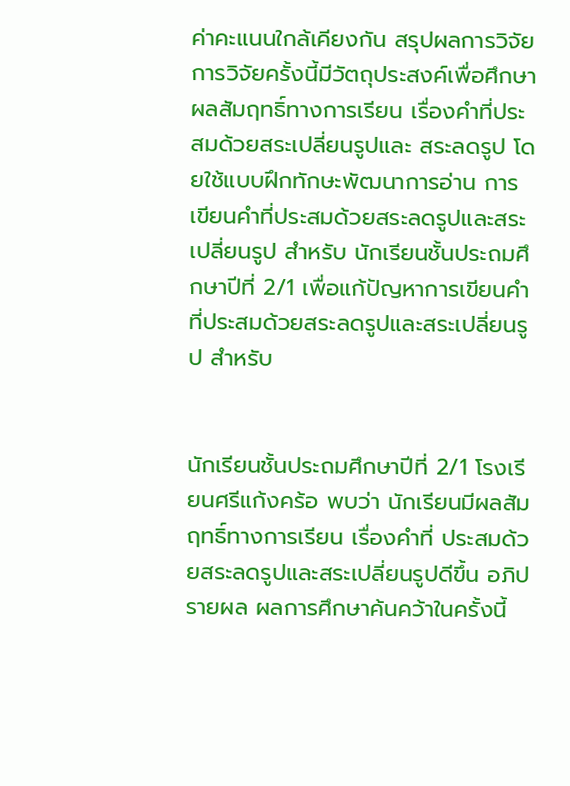ค่าคะแนนใกล้เคียงกัน สรุปผลการวิจัย การวิจัยครั้งนี้มีวัตถุประสงค์เพื่อศึกษาผลสัมฤทธิ์ทางการเรียน เรื่องคำที่ประสมด้วยสระเปลี่ยนรูปและ สระลดรูป โดยใช้แบบฝึกทักษะพัฒนาการอ่าน การเขียนคำที่ประสมด้วยสระลดรูปและสระเปลี่ยนรูป สำหรับ นักเรียนชั้นประถมศึกษาปีที่ 2/1 เพื่อแก้ปัญหาการเขียนคำที่ประสมด้วยสระลดรูปและสระเปลี่ยนรูป สำหรับ


นักเรียนชั้นประถมศึกษาปีที่ 2/1 โรงเรียนศรีแก้งคร้อ พบว่า นักเรียนมีผลสัมฤทธิ์ทางการเรียน เรื่องคำที่ ประสมด้วยสระลดรูปและสระเปลี่ยนรูปดีขึ้น อภิปรายผล ผลการศึกษาค้นคว้าในครั้งนี้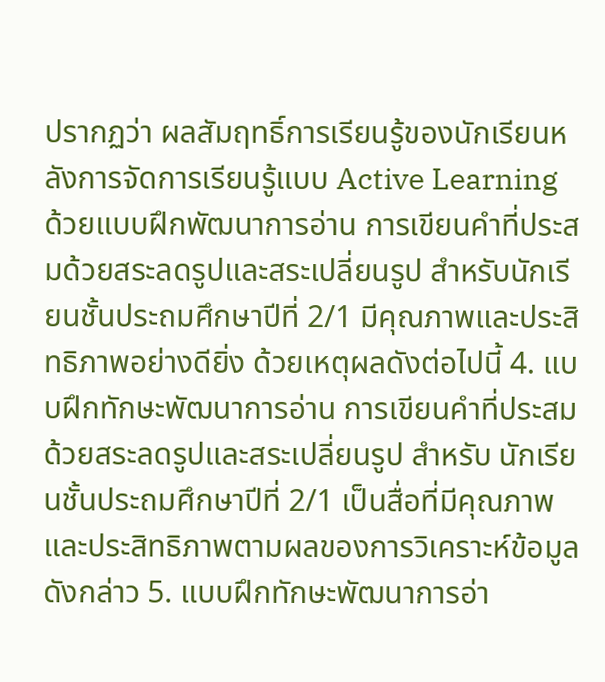ปรากฏว่า ผลสัมฤทธิ์การเรียนรู้ของนักเรียนหลังการจัดการเรียนรู้แบบ Active Learning ด้วยแบบฝึกพัฒนาการอ่าน การเขียนคำที่ประสมด้วยสระลดรูปและสระเปลี่ยนรูป สำหรับนักเรียนชั้นประถมศึกษาปีที่ 2/1 มีคุณภาพและประสิทธิภาพอย่างดียิ่ง ด้วยเหตุผลดังต่อไปนี้ 4. แบบฝึกทักษะพัฒนาการอ่าน การเขียนคำที่ประสมด้วยสระลดรูปและสระเปลี่ยนรูป สำหรับ นักเรียนชั้นประถมศึกษาปีที่ 2/1 เป็นสื่อที่มีคุณภาพและประสิทธิภาพตามผลของการวิเคราะห์ข้อมูลดังกล่าว 5. แบบฝึกทักษะพัฒนาการอ่า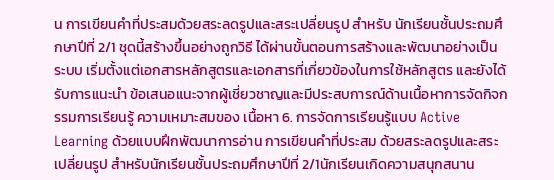น การเขียนคำที่ประสมด้วยสระลดรูปและสระเปลี่ยนรูป สำหรับ นักเรียนชั้นประถมศึกษาปีที่ 2/1 ชุดนี้สร้างขึ้นอย่างถูกวิธี ได้ผ่านขั้นตอนการสร้างและพัฒนาอย่างเป็น ระบบ เริ่มตั้งแต่เอกสารหลักสูตรและเอกสารที่เกี่ยวข้องในการใช้หลักสูตร และยังได้รับการแนะนำ ข้อเสนอแนะจากผู้เชี่ยวชาญและมีประสบการณ์ด้านเนื้อหาการจัดกิจกรรมการเรียนรู้ ความเหมาะสมของ เนื้อหา 6. การจัดการเรียนรู้แบบ Active Learning ด้วยแบบฝึกพัฒนาการอ่าน การเขียนคำที่ประสม ด้วยสระลดรูปและสระเปลี่ยนรูป สำหรับนักเรียนชั้นประถมศึกษาปีที่ 2/1นักเรียนเกิดความสนุกสนาน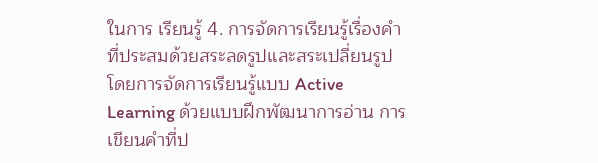ในการ เรียนรู้ 4. การจัดการเรียนรู้เรื่องคำที่ประสมด้วยสระลดรูปและสระเปลี่ยนรูป โดยการจัดการเรียนรู้แบบ Active Learning ด้วยแบบฝึกพัฒนาการอ่าน การเขียนคำที่ป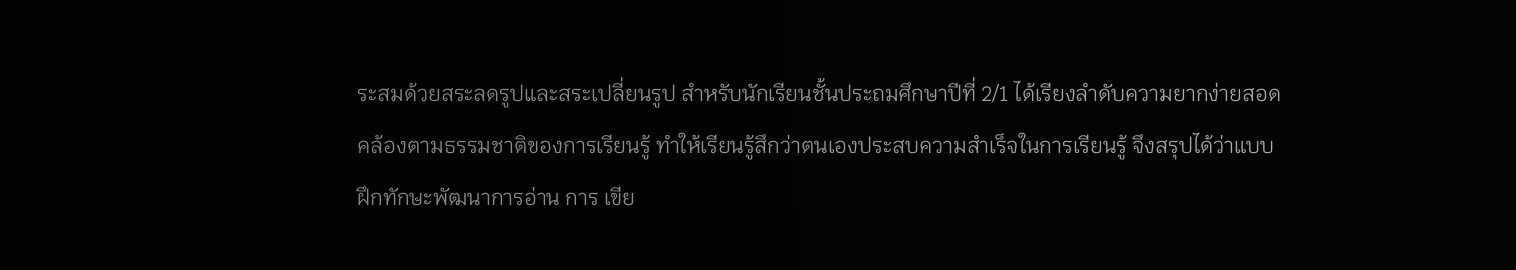ระสมด้วยสระลดรูปและสระเปลี่ยนรูป สำหรับนักเรียนชั้นประถมศึกษาปีที่ 2/1 ได้เรียงลำดับความยากง่ายสอดคล้องตามธรรมชาติของการเรียนรู้ ทำให้เรียนรู้สึกว่าตนเองประสบความสำเร็จในการเรียนรู้ จึงสรุปได้ว่าแบบฝึกทักษะพัฒนาการอ่าน การ เขีย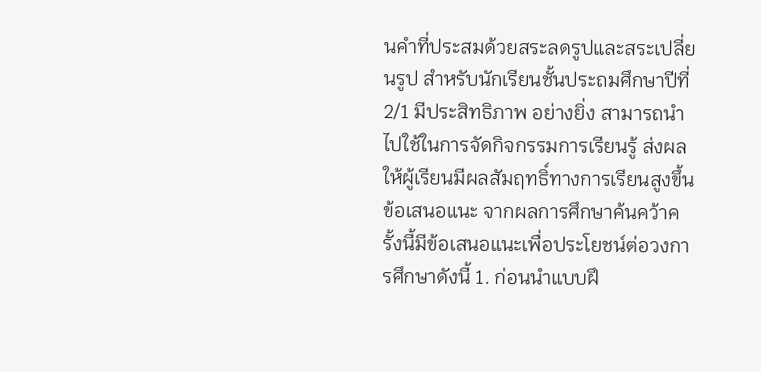นคำที่ประสมด้วยสระลดรูปและสระเปลี่ยนรูป สำหรับนักเรียนชั้นประถมศึกษาปีที่ 2/1 มีประสิทธิภาพ อย่างยิ่ง สามารถนำไปใช้ในการจัดกิจกรรมการเรียนรู้ ส่งผลให้ผู้เรียนมีผลสัมฤทธิ์ทางการเรียนสูงขึ้น ข้อเสนอแนะ จากผลการศึกษาค้นคว้าครั้งนี้มีข้อเสนอแนะเพื่อประโยชน์ต่อวงการศึกษาดังนี้ 1. ก่อนนำแบบฝึ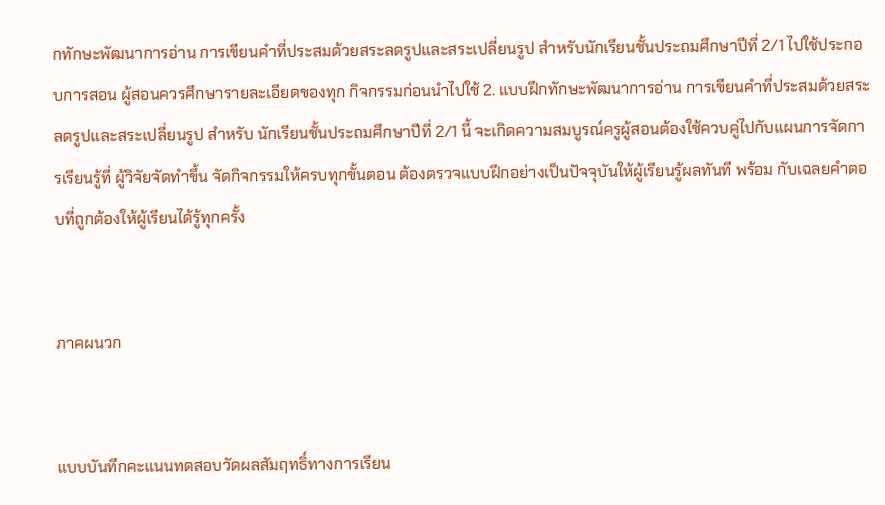กทักษะพัฒนาการอ่าน การเขียนคำที่ประสมด้วยสระลดรูปและสระเปลี่ยนรูป สำหรับนักเรียนชั้นประถมศึกษาปีที่ 2/1 ไปใช้ประกอบการสอน ผู้สอนควรศึกษารายละเอียดของทุก กิจกรรมก่อนนำไปใช้ 2. แบบฝึกทักษะพัฒนาการอ่าน การเขียนคำที่ประสมด้วยสระลดรูปและสระเปลี่ยนรูป สำหรับ นักเรียนชั้นประถมศึกษาปีที่ 2/1 นี้ จะเกิดความสมบูรณ์ครูผู้สอนต้องใช้ควบคู่ไปกับแผนการจัดการเรียนรู้ที่ ผู้วิจัยจัดทำขึ้น จัดกิจกรรมให้ครบทุกขั้นตอน ต้องตรวจแบบฝึกอย่างเป็นปัจจุบันให้ผู้เรียนรู้ผลทันที พร้อม กับเฉลยคำตอบที่ถูกต้องให้ผู้เรียนได้รู้ทุกครั้ง


ภาคผนวก


แบบบันทึกคะแนนทดสอบวัดผลสัมฤทธิ์ทางการเรียน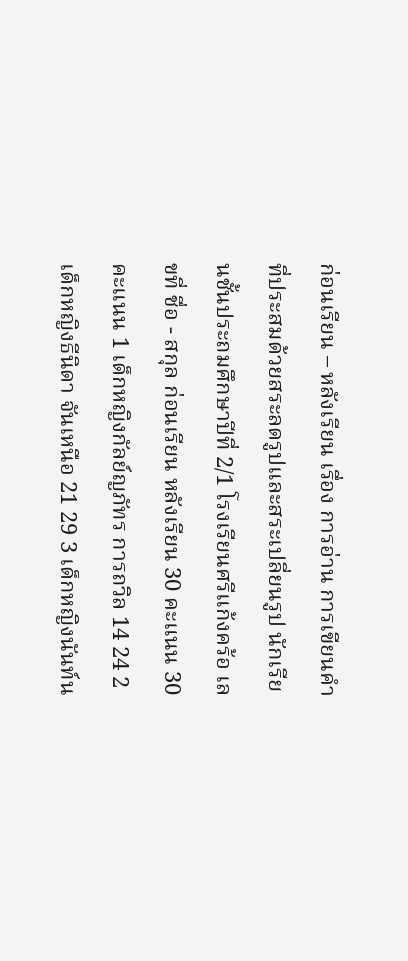ก่อนเรียน – หลังเรียน เรื่อง การอ่าน การเขียนคำที่ประสมด้วยสระลดรูปและสระเปลี่ยนรูป นักเรียนชั้นประถมศึกษาปีที่ 2/1 โรงเรียนศรีแก้งคร้อ เลขที่ ชื่อ - สกุล ก่อนเรียน หลังเรียน 30 คะแนน 30 คะแนน 1 เด็กหญิงกัลย์ญภัทร การถวิล 14 24 2 เด็กหญิงธีนิดา จันเหนือ 21 29 3 เด็กหญิงนันท์น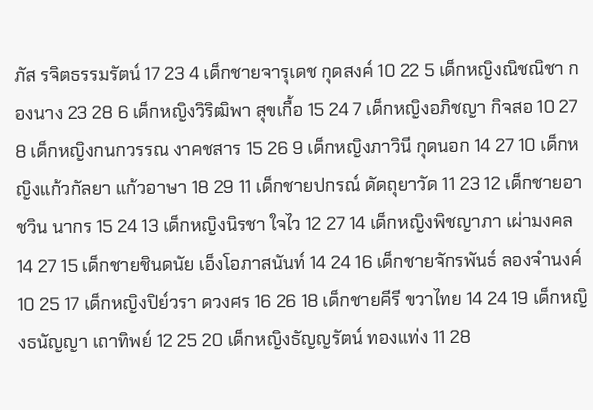ภัส รจิตธรรมรัตน์ 17 23 4 เด็กชายจารุเดช กุดสงค์ 10 22 5 เด็กหญิงณิชณิชา กองนาง 23 28 6 เด็กหญิงวิริฒิพา สุขเกื้อ 15 24 7 เด็กหญิงอภิชญา กิจสอ 10 27 8 เด็กหญิงกนกวรรณ งาคชสาร 15 26 9 เด็กหญิงภาวินี กุดนอก 14 27 10 เด็กหญิงแก้วกัลยา แก้วอาษา 18 29 11 เด็กชายปกรณ์ ดัดถุยาวัด 11 23 12 เด็กชายอาชวิน นากร 15 24 13 เด็กหญิงนิรชา ใจไว 12 27 14 เด็กหญิงพิชญาภา เผ่ามงคล 14 27 15 เด็กชายชินดนัย เอ็งโอภาสนันท์ 14 24 16 เด็กชายจักรพันธ์ ลองจำนงค์ 10 25 17 เด็กหญิงปิย์วรา ดวงศร 16 26 18 เด็กชายคีรี ขวาไทย 14 24 19 เด็กหญิงธนัญญา เถาทิพย์ 12 25 20 เด็กหญิงธัญญรัตน์ ทองแท่ง 11 28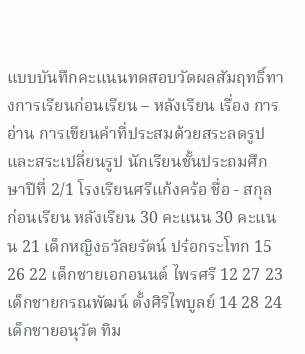แบบบันทึกคะแนนทดสอบวัดผลสัมฤทธิ์ทางการเรียนก่อนเรียน – หลังเรียน เรื่อง การอ่าน การเขียนคำที่ประสมด้วยสระลดรูปและสระเปลี่ยนรูป นักเรียนชั้นประถมศึกษาปีที่ 2/1 โรงเรียนศรีแก้งคร้อ ชื่อ - สกุล ก่อนเรียน หลังเรียน 30 คะแนน 30 คะแนน 21 เด็กหญิงธวัลยรัตน์ ปร๋อกระโทก 15 26 22 เด็กชายเอกอนนต์ ไพรศรี 12 27 23 เด็กชายกรณพัฒน์ ตั้งศิริไพบูลย์ 14 28 24 เด็กชายอนุวัต ทิม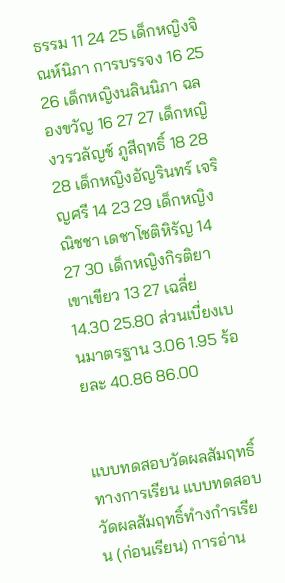ธรรม 11 24 25 เด็กหญิงจิณห์นิภา การบรรจง 16 25 26 เด็กหญิงนลินนิภา ฉลองขวัญ 16 27 27 เด็กหญิงวรวลัญช์ ภูสีฤทธิ์ 18 28 28 เด็กหญิงอัญรินทร์ เจริญศรี 14 23 29 เด็กหญิงณิชชา เดชาโชติหิรัญ 14 27 30 เด็กหญิงกิรติยา เขาเขียว 13 27 เฉลี่ย 14.30 25.80 ส่วนเบี่ยงเบนมาตรฐาน 3.06 1.95 ร้อยละ 40.86 86.00


แบบทดสอบวัดผลสัมฤทธิ์ทางการเรียน แบบทดสอบวัดผลสัมฤทธิ์ทำงกำรเรียน (ก่อนเรียน) การอ่าน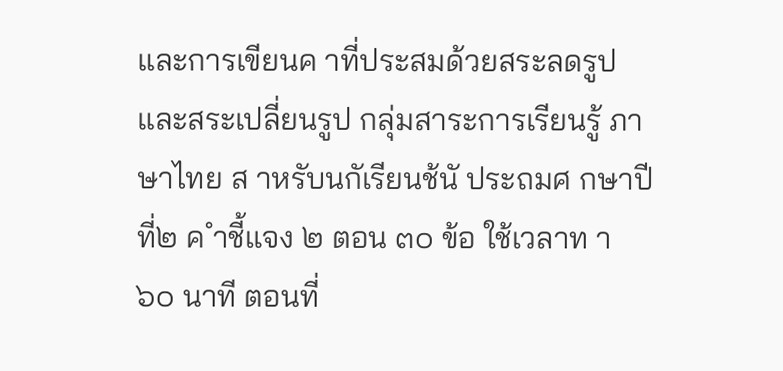และการเขียนค าที่ประสมด้วยสระลดรูปและสระเปลี่ยนรูป กลุ่มสาระการเรียนรู้ ภาษาไทย ส าหรับนกัเรียนช้นั ประถมศ กษาปีที่๒ ค ำชี้แจง ๒ ตอน ๓๐ ข้อ ใช้เวลาท า ๖๐ นาที ตอนที่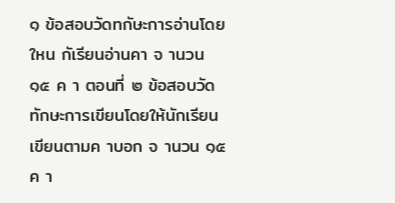๑ ข้อสอบวัดทกัษะการอ่านโดยใหน กัเรียนอ่านคา จ านวน ๑๕ ค า ตอนที่ ๒ ข้อสอบวัดทักษะการเขียนโดยให้นักเรียนเขียนตามค าบอก จ านวน ๑๕ ค า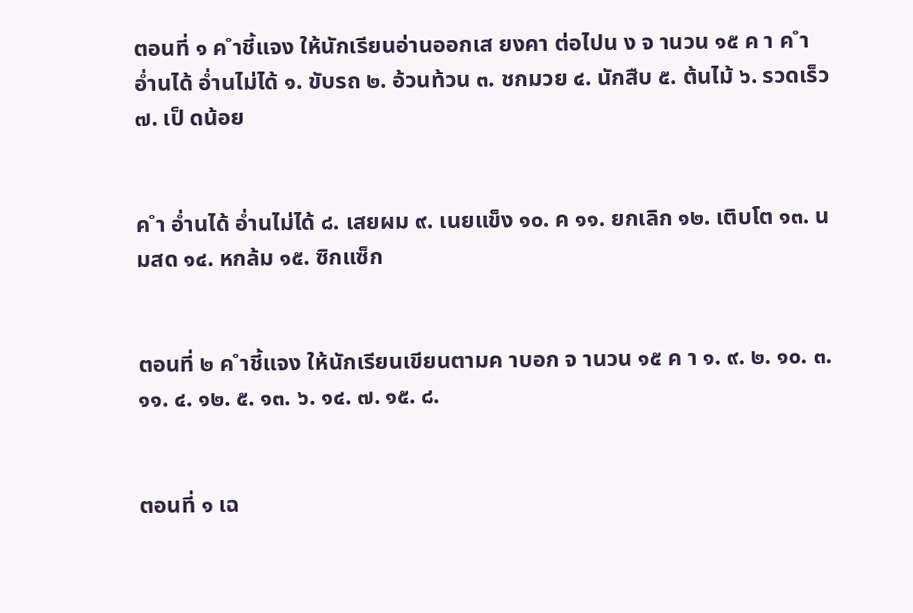ตอนที่ ๑ ค ำชี้แจง ให้นักเรียนอ่านออกเส ยงคา ต่อไปน ง จ านวน ๑๕ ค า ค ำ อ่ำนได้ อ่ำนไม่ได้ ๑. ขับรถ ๒. อ้วนท้วน ๓. ชกมวย ๔. นักสืบ ๕. ต้นไม้ ๖. รวดเร็ว ๗. เป็ ดน้อย


ค ำ อ่ำนได้ อ่ำนไม่ได้ ๘. เสยผม ๙. เนยแข็ง ๑๐. ค ๑๑. ยกเลิก ๑๒. เติบโต ๑๓. นมสด ๑๔. หกล้ม ๑๕. ซิกแซ็ก


ตอนที่ ๒ ค ำชี้แจง ให้นักเรียนเขียนตามค าบอก จ านวน ๑๕ ค า ๑. ๙. ๒. ๑๐. ๓. ๑๑. ๔. ๑๒. ๕. ๑๓. ๖. ๑๔. ๗. ๑๕. ๘.


ตอนที่ ๑ เฉ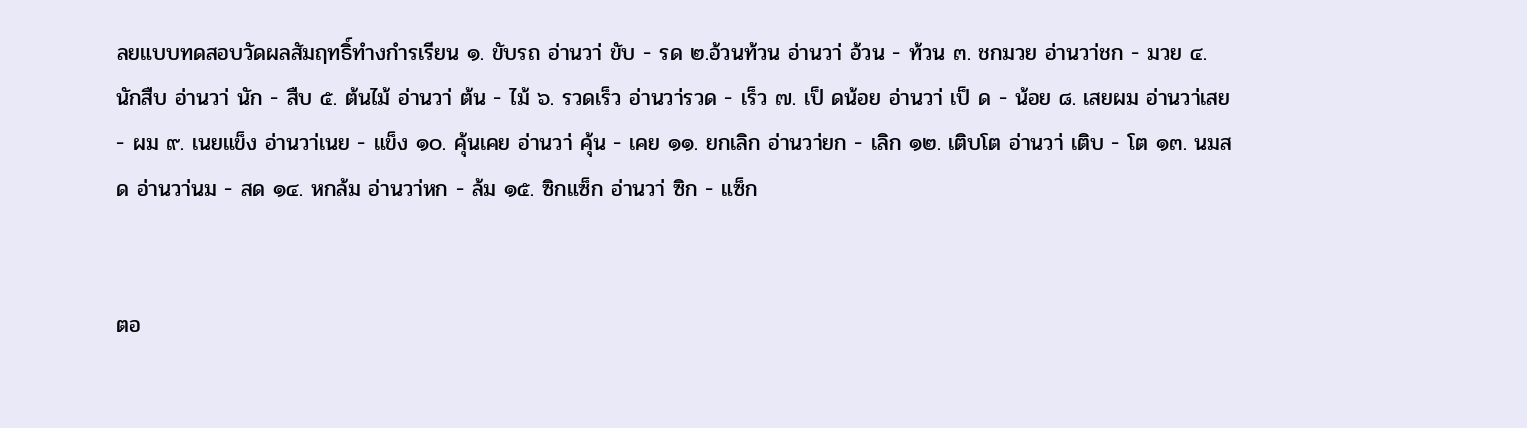ลยแบบทดสอบวัดผลสัมฤทธิ์ทำงกำรเรียน ๑. ขับรถ อ่านวา่ ขับ - รด ๒.อ้วนท้วน อ่านวา่ อ้วน - ท้วน ๓. ชกมวย อ่านวา่ชก - มวย ๔. นักสืบ อ่านวา่ นัก - สืบ ๕. ต้นไม้ อ่านวา่ ต้น - ไม้ ๖. รวดเร็ว อ่านวา่รวด - เร็ว ๗. เป็ ดน้อย อ่านวา่ เป็ ด - น้อย ๘. เสยผม อ่านวา่เสย - ผม ๙. เนยแข็ง อ่านวา่เนย - แข็ง ๑๐. คุ้นเคย อ่านวา่ คุ้น - เคย ๑๑. ยกเลิก อ่านวา่ยก - เลิก ๑๒. เติบโต อ่านวา่ เติบ - โต ๑๓. นมสด อ่านวา่นม - สด ๑๔. หกล้ม อ่านวา่หก - ล้ม ๑๕. ซิกแซ็ก อ่านวา่ ซิก - แซ็ก


ตอ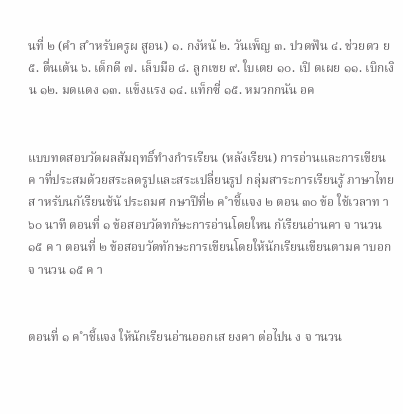นที่ ๒ (คำ ส ำหรับครูผ สูอน) ๑. กงัหนั ๒. วันเพ็ญ ๓. ปวดฟัน ๔. ช่วยดว ย ๕. ตื่นเต้น ๖. เด็กดี ๗. เล็บมือ ๘. ลูกเขย ๙. ใบเตย ๑๐. เปิ ดเผย ๑๑. เบิกเงิน ๑๒. มดแดง ๑๓. แข็งแรง ๑๔. แท็กซี่ ๑๕. หมวกกนัน อค


แบบทดสอบวัดผลสัมฤทธิ์ทำงกำรเรียน (หลังเรียน) การอ่านและการเขียนค าที่ประสมด้วยสระลดรูปและสระเปลี่ยนรูป กลุ่มสาระการเรียนรู้ ภาษาไทย ส าหรับนกัเรียนช้นั ประถมศ กษาปีที่๒ ค ำชี้แจง ๒ ตอน ๓๐ ข้อ ใช้เวลาท า ๖๐ นาที ตอนที่ ๑ ข้อสอบวัดทกัษะการอ่านโดยใหน กัเรียนอ่านคา จ านวน ๑๕ ค า ตอนที่ ๒ ข้อสอบวัดทักษะการเขียนโดยให้นักเรียนเขียนตามค าบอก จ านวน ๑๕ ค า


ตอนที่ ๑ ค ำชี้แจง ให้นักเรียนอ่านออกเส ยงคา ต่อไปน ง จ านวน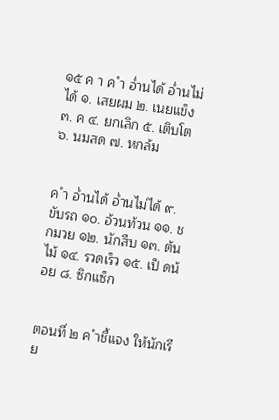๑๕ ค า ค ำ อ่ำนได้ อ่ำนไม่ได้ ๑. เสยผม ๒. เนยแข็ง ๓. ค ๔. ยกเลิก ๕. เติบโต ๖. นมสด ๗. หกล้ม


ค ำ อ่ำนได้ อ่ำนไม่ได้ ๙. ขับรถ ๑๐. อ้วนท้วน ๑๑. ชกมวย ๑๒. นักสืบ ๑๓. ต้นไม้ ๑๔. รวดเร็ว ๑๕. เป็ ดน้อย ๘. ซิกแซ็ก


ตอนที่ ๒ ค ำชี้แจง ให้นักเรีย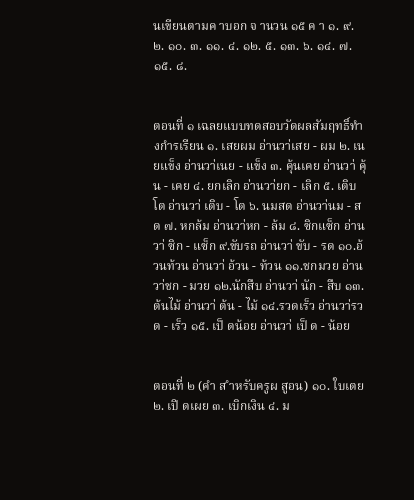นเขียนตามค าบอก จ านวน ๑๕ ค า ๑. ๙. ๒. ๑๐. ๓. ๑๑. ๔. ๑๒. ๕. ๑๓. ๖. ๑๔. ๗. ๑๕. ๘.


ตอนที่ ๑ เฉลยแบบทดสอบวัดผลสัมฤทธิ์ทำงกำรเรียน ๑. เสยผม อ่านวา่เสย - ผม ๒. เนยแข็ง อ่านวา่เนย - แข็ง ๓. คุ้นเคย อ่านวา่ คุ้น - เคย ๔. ยกเลิก อ่านวา่ยก - เลิก ๕. เติบโต อ่านวา่ เติบ - โต ๖. นมสด อ่านวา่นม - สด ๗. หกล้ม อ่านวา่หก - ล้ม ๘. ซิกแซ็ก อ่านวา่ ซิก - แซ็ก ๙.ขับรถ อ่านวา่ ขับ - รด ๑๐.อ้วนท้วน อ่านวา่ อ้วน - ท้วน ๑๑.ชกมวย อ่านวา่ชก - มวย ๑๒.นักสืบ อ่านวา่ นัก - สืบ ๑๓.ต้นไม้ อ่านวา่ ต้น - ไม้ ๑๔.รวดเร็ว อ่านวา่รวด - เร็ว ๑๕. เป็ ดน้อย อ่านวา่ เป็ ด - น้อย


ตอนที่ ๒ (คำ ส ำหรับครูผ สูอน) ๑๐. ใบเตย ๒. เปิ ดเผย ๓. เบิกเงิน ๔. ม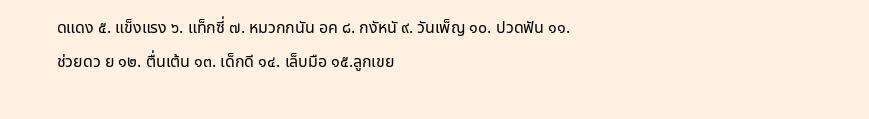ดแดง ๕. แข็งแรง ๖. แท็กซี่ ๗. หมวกกนัน อค ๘. กงัหนั ๙. วันเพ็ญ ๑๐. ปวดฟัน ๑๑. ช่วยดว ย ๑๒. ตื่นเต้น ๑๓. เด็กดี ๑๔. เล็บมือ ๑๕.ลูกเขย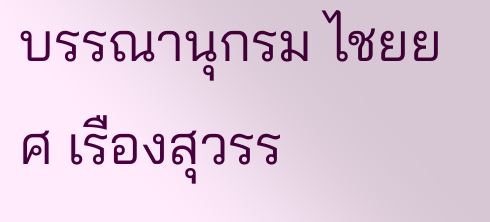บรรณานุกรม ไชยยศ เรืองสุวรร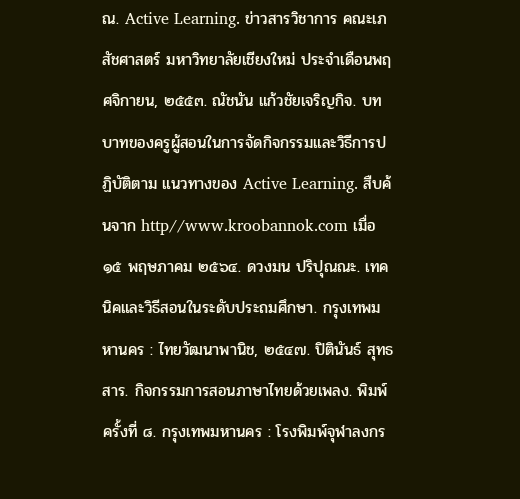ณ. Active Learning. ข่าวสารวิชาการ คณะเภสัชศาสตร์ มหาวิทยาลัยเชียงใหม่ ประจำเดือนพฤศจิกายน, ๒๕๕๓. ณัชนัน แก้วชัยเจริญกิจ. บทบาทของครูผู้สอนในการจัดกิจกรรมและวิธีการปฏิบัติตาม แนวทางของ Active Learning. สืบค้นจาก http//www.kroobannok.com เมื่อ ๑๕ พฤษภาคม ๒๕๖๔. ดวงมน ปริปุณณะ. เทคนิคและวิธีสอนในระดับประถมศึกษา. กรุงเทพมหานคร : ไทยวัฒนาพานิช, ๒๕๔๗. ปิตินันธ์ สุทธสาร. กิจกรรมการสอนภาษาไทยด้วยเพลง. พิมพ์ครั้งที่ ๘. กรุงเทพมหานคร : โรงพิมพ์จุฬาลงกร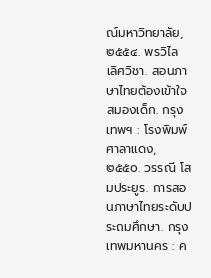ณ์มหาวิทยาลัย, ๒๕๕๔. พรวิไล เลิศวิชา. สอนภาษาไทยต้องเข้าใจสมองเด็ก. กรุงเทพฯ : โรงพิมพ์ศาลาแดง, ๒๕๕๐. วรรณี โสมประยูร. การสอนภาษาไทยระดับประถมศึกษา. กรุงเทพมหานคร : ค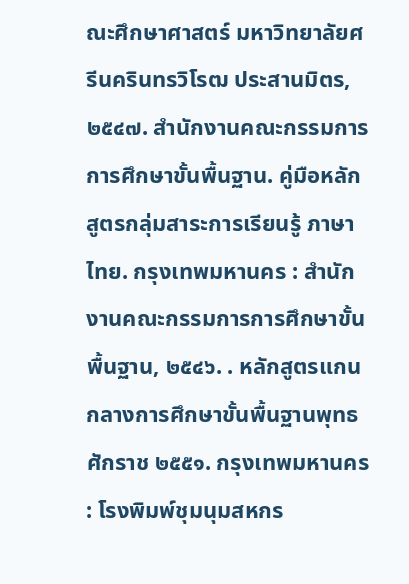ณะศึกษาศาสตร์ มหาวิทยาลัยศรีนครินทรวิโรฒ ประสานมิตร, ๒๕๔๗. สำนักงานคณะกรรมการการศึกษาขั้นพื้นฐาน. คู่มือหลักสูตรกลุ่มสาระการเรียนรู้ ภาษาไทย. กรุงเทพมหานคร : สำนักงานคณะกรรมการการศึกษาขั้นพื้นฐาน, ๒๕๔๖. . หลักสูตรแกนกลางการศึกษาขั้นพื้นฐานพุทธศักราช ๒๕๕๑. กรุงเทพมหานคร : โรงพิมพ์ชุมนุมสหกร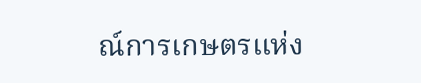ณ์การเกษตรแห่ง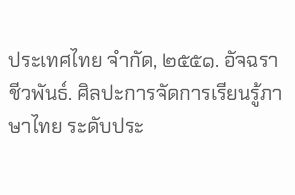ประเทศไทย จำกัด, ๒๕๕๑. อัจฉรา ชีวพันธ์. ศิลปะการจัดการเรียนรู้ภาษาไทย ระดับประ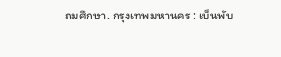ถมศึกษา. กรุงเทพมหานคร : เบ็นพับ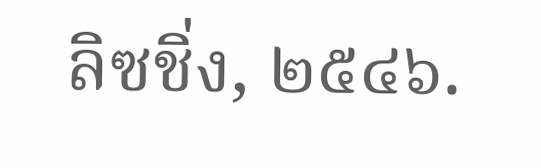ลิซชิ่ง, ๒๕๔๖.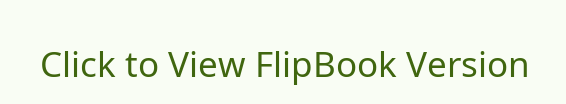Click to View FlipBook Version